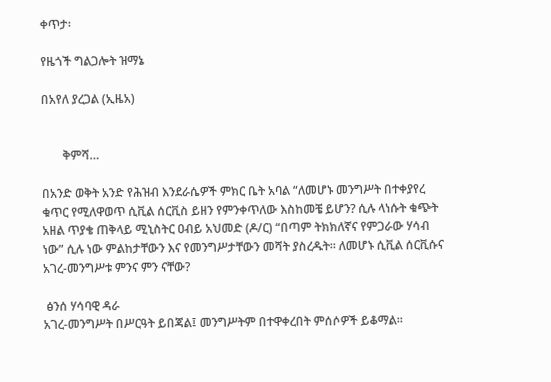ቀጥታ፡

የዜጎች ግልጋሎት ዝማኔ

በአየለ ያረጋል (ኢዜአ)


       ቅምሻ…

በአንድ ወቅት አንድ የሕዝብ እንደራሴዎች ምክር ቤት አባል “ለመሆኑ መንግሥት በተቀያየረ ቁጥር የሚለዋወጥ ሲቪል ሰርቪስ ይዘን የምንቀጥለው እስከመቼ ይሆን? ሲሉ ላነሱት ቁጭት አዘል ጥያቄ ጠቅላይ ሚኒስትር ዐብይ አህመድ (ዶ/ር) “በጣም ትክክለኛና የምጋራው ሃሳብ ነው” ሲሉ ነው ምልከታቸውን እና የመንግሥታቸውን መሻት ያስረዱት። ለመሆኑ ሲቪል ሰርቪሱና አገረ-መንግሥቱ ምንና ምን ናቸው?

 ፅንሰ ሃሳባዊ ዳራ
አገረ-መንግሥት በሥርዓት ይበጃል፤ መንግሥትም በተዋቀረበት ምሰሶዎች ይቆማል።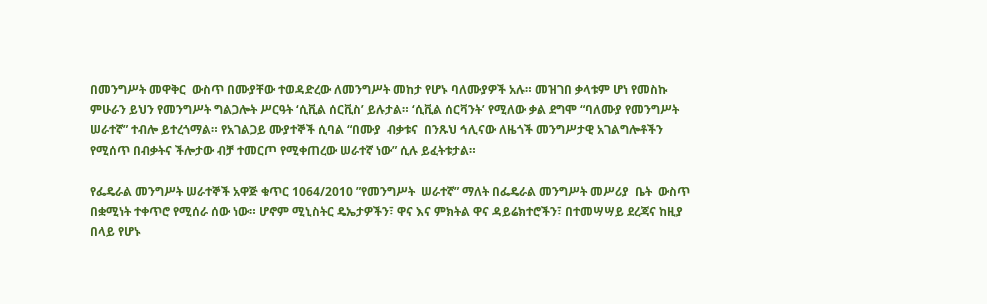በመንግሥት መዋቅር  ውስጥ በሙያቸው ተወዳድረው ለመንግሥት መከታ የሆኑ ባለሙያዎች አሉ። መዝገበ ቃላቱም ሆነ የመስኩ ምሁራን ይህን የመንግሥት ግልጋሎት ሥርዓት ‘ሲቪል ሰርቪስ’ ይሉታል። ‘ሲቪል ሰርቫንት’ የሚለው ቃል ደግሞ “ባለሙያ የመንግሥት ሠራተኛ” ተብሎ ይተረጎማል። የአገልጋይ ሙያተኞች ሲባል “በሙያ  ብቃቱና  በንጹህ ኅሊናው ለዜጎች መንግሥታዊ አገልግሎቶችን የሚሰጥ በብቃትና ችሎታው ብቻ ተመርጦ የሚቀጠረው ሠራተኛ ነው” ሲሉ ይፈትቱታል።

የፌዴራል መንግሥት ሠራተኞች አዋጅ ቁጥር 1064/2010 ”የመንግሥት  ሠራተኛ” ማለት በፌዴራል መንግሥት መሥሪያ  ቤት  ውስጥ በቋሚነት ተቀጥሮ የሚሰራ ሰው ነው። ሆኖም ሚኒስትር ዴኤታዎችን፣ ዋና እና ምክትል ዋና ዳይሬክተሮችን፣ በተመሣሣይ ደረጃና ከዚያ በላይ የሆኑ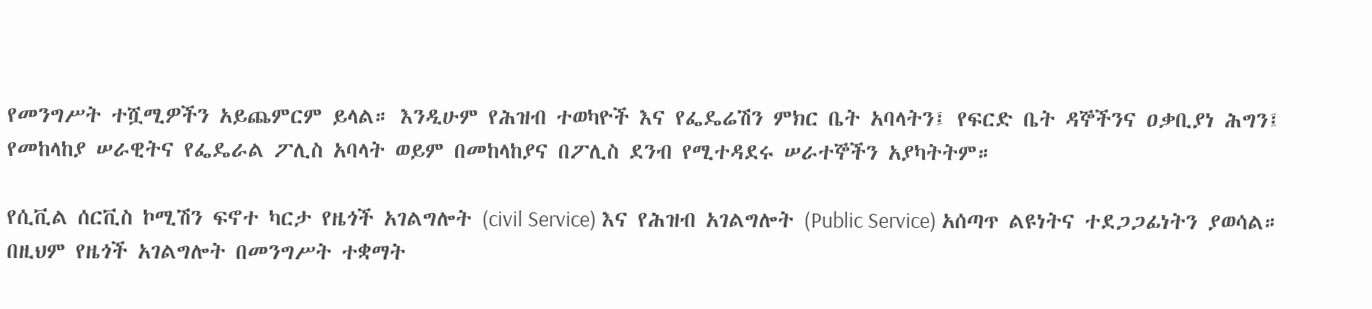የመንግሥት ተሿሚዎችን አይጨምርም ይላል። እንዲሁም የሕዝብ ተወካዮች እና የፌዴሬሽን ምክር ቤት አባላትን፤ የፍርድ ቤት ዳኞችንና ዐቃቢያነ ሕግን፤ የመከላከያ ሠራዊትና የፌዴራል ፖሊስ አባላት ወይም በመከላከያና በፖሊስ ደንብ የሚተዳደሩ ሠራተኞችን አያካትትም።

የሲቪል ሰርቪስ ኮሚሽን ፍኖተ ካርታ የዜጎች አገልግሎት (civil Service) እና የሕዝብ አገልግሎት (Public Service) አሰጣጥ ልዩነትና ተደጋጋፊነትን ያወሳል። በዚህም የዜጎች አገልግሎት በመንግሥት ተቋማት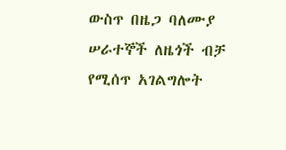ውስጥ በዜጋ ባለሙያ ሠራተኞች ለዜጎች ብቻ የሚሰጥ አገልግሎት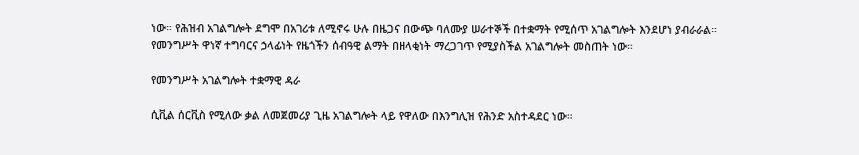ነው። የሕዝብ አገልግሎት ደግሞ በአገሪቱ ለሚኖሩ ሁሉ በዜጋና በውጭ ባለሙያ ሠራተኞች በተቋማት የሚሰጥ አገልግሎት እንደሆነ ያብራራል። የመንግሥት ዋነኛ ተግባርና ኃላፊነት የዜጎችን ሰብዓዊ ልማት በዘላቂነት ማረጋገጥ የሚያስችል አገልግሎት መስጠት ነው።

የመንግሥት አገልግሎት ተቋማዊ ዳራ

ሲቪል ሰርቪስ የሚለው ቃል ለመጀመሪያ ጊዜ አገልግሎት ላይ የዋለው በእንግሊዝ የሕንድ አስተዳደር ነው።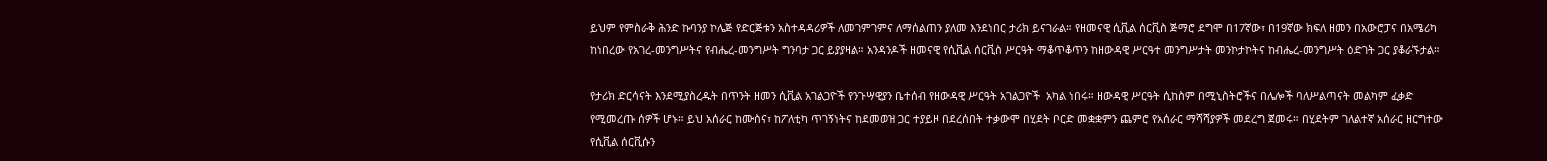ይህም የምስራቅ ሕንድ ኩባንያ ኮሌጅ የድርጅቱን አስተዳዳሪዎች ለመገምገምና ለማሰልጠን ያለመ እንደነበር ታሪክ ይናገራል። የዘመናዊ ሲቪል ሰርቪስ ጅማሮ ደግሞ በ17ኛው፣ በ19ኛው ክፍለ ዘመን በአውሮፓና በአሜሪካ ከነበረው የአገረ-መንግሥትና የብሔረ-መንግሥት ግንባታ ጋር ይያያዛል። አንዳንዶች ዘመናዊ የሲቪል ሰርቪስ ሥርዓት ማቆጥቆጥን ከዘውዳዊ ሥርዓተ መንግሥታት መንኮታኮትና ከብሔረ-መንግሥት ዕድገት ጋር ያቆራኙታል።

የታሪክ ድርሳናት እንደሚያስረዱት በጥንት ዘመን ሲቪል አገልጋዮች የንጉሣዊያን ቤተሰብ የዘውዳዊ ሥርዓት አገልጋዮች  አካል ነበሩ። ዘውዳዊ ሥርዓት ሲከስም በሚኒስትሮችና በሌሎች ባለሥልጣናት መልካም ፈቃድ የሚመረጡ ሰዎች ሆኑ። ይህ አሰራር ከሙስና፣ ከፖለቲካ ጥገኝነትና ከደመወዝ ጋር ተያይዞ በደረሰበት ተቃውሞ በሂደት ቦርድ መቋቋምን ጨምሮ የአሰራር ማሻሻያዎች መደረግ ጀመሩ። በሂደትም ገለልተኛ አሰራር ዘርግተው የሲቪል ሰርቪሱን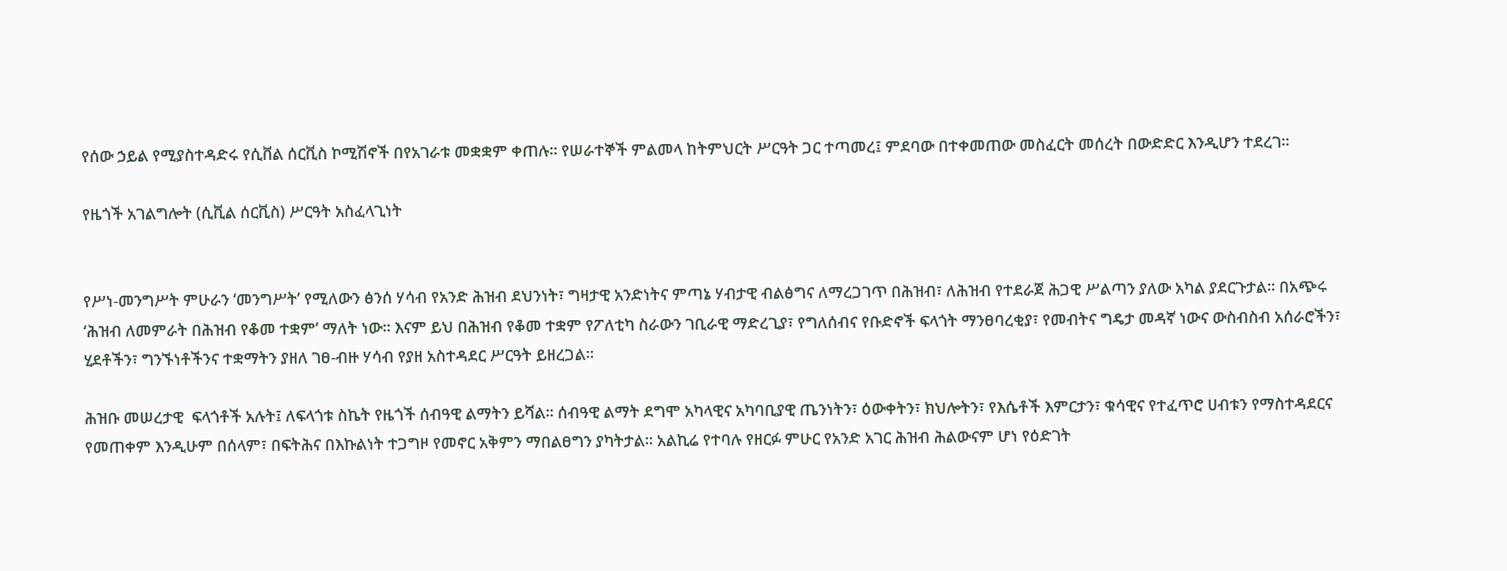የሰው ኃይል የሚያስተዳድሩ የሲቨል ሰርቪስ ኮሚሽኖች በየአገራቱ መቋቋም ቀጠሉ። የሠራተኞች ምልመላ ከትምህርት ሥርዓት ጋር ተጣመረ፤ ምደባው በተቀመጠው መስፈርት መሰረት በውድድር እንዲሆን ተደረገ።

የዜጎች አገልግሎት (ሲቪል ሰርቪስ) ሥርዓት አስፈላጊነት


የሥነ-መንግሥት ምሁራን ‘መንግሥት’ የሚለውን ፅንሰ ሃሳብ የአንድ ሕዝብ ደህንነት፣ ግዛታዊ አንድነትና ምጣኔ ሃብታዊ ብልፅግና ለማረጋገጥ በሕዝብ፣ ለሕዝብ የተደራጀ ሕጋዊ ሥልጣን ያለው አካል ያደርጉታል። በአጭሩ ‘ሕዝብ ለመምራት በሕዝብ የቆመ ተቋም’ ማለት ነው። እናም ይህ በሕዝብ የቆመ ተቋም የፖለቲካ ስራውን ገቢራዊ ማድረጊያ፣ የግለሰብና የቡድኖች ፍላጎት ማንፀባረቂያ፣ የመብትና ግዴታ መዳኛ ነውና ውስብስብ አሰራሮችን፣ ሂደቶችን፣ ግንኙነቶችንና ተቋማትን ያዘለ ገፀ-ብዙ ሃሳብ የያዘ አስተዳደር ሥርዓት ይዘረጋል።

ሕዝቡ መሠረታዊ  ፍላጎቶች አሉት፤ ለፍላጎቱ ስኬት የዜጎች ሰብዓዊ ልማትን ይሻል። ሰብዓዊ ልማት ደግሞ አካላዊና አካባቢያዊ ጤንነትን፣ ዕውቀትን፣ ክህሎትን፣ የእሴቶች እምርታን፣ ቁሳዊና የተፈጥሮ ሀብቱን የማስተዳደርና የመጠቀም እንዲሁም በሰላም፣ በፍትሕና በእኩልነት ተጋግዞ የመኖር አቅምን ማበልፀግን ያካትታል። አልኪሬ የተባሉ የዘርፉ ምሁር የአንድ አገር ሕዝብ ሕልውናም ሆነ የዕድገት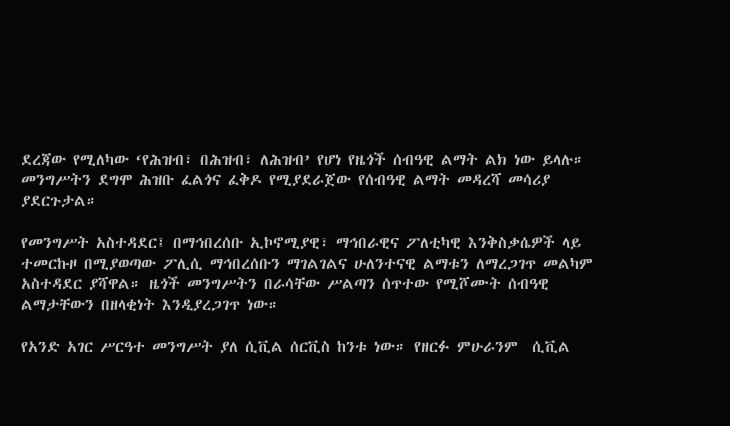ደረጃው የሚለካው ‘የሕዝብ፣ በሕዝብ፣ ለሕዝብ’ የሆነ የዜጎች ሰብዓዊ ልማት ልክ ነው ይላሉ። መንግሥትን ደግሞ ሕዝቡ ፈልጎና ፈቅዶ የሚያደራጀው የሰብዓዊ ልማት መዳረሻ መሳሪያ ያደርጉታል።

የመንግሥት አስተዳደር፤ በማኅበረሰቡ ኢኮኖሚያዊ፣ ማኅበራዊና ፖለቲካዊ እንቅስቃሴዎች ላይ ተመርኩዞ በሚያወጣው ፖሊሲ ማኅበረሰቡን ማገልገልና ሁለንተናዊ ልማቱን ለማረጋገጥ መልካም አስተዳደር ያሻዋል። ዜጎች መንግሥትን በራሳቸው ሥልጣን ሰጥተው የሚሾሙት ሰብዓዊ ልማታቸውን በዘላቂነት እንዲያረጋገጥ ነው።

የአንድ አገር ሥርዓተ መንግሥት ያለ ሲቪል ሰርቪስ ከንቱ ነው። የዘርፉ ምሁራንም  ሲቪል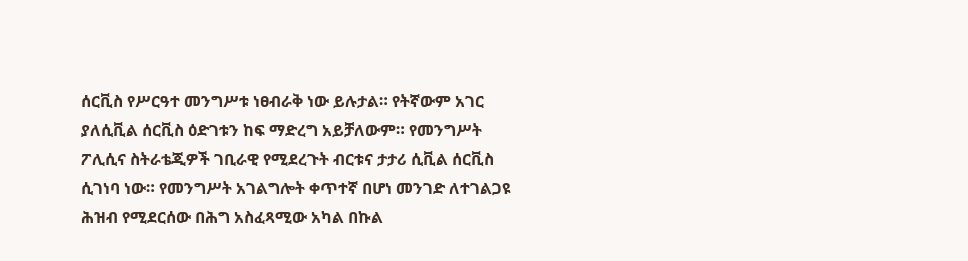ሰርቪስ የሥርዓተ መንግሥቱ ነፀብራቅ ነው ይሉታል። የትኛውም አገር ያለሲቪል ሰርቪስ ዕድገቱን ከፍ ማድረግ አይቻለውም። የመንግሥት ፖሊሲና ስትራቴጂዎች ገቢራዊ የሚደረጉት ብርቱና ታታሪ ሲቪል ሰርቪስ ሲገነባ ነው። የመንግሥት አገልግሎት ቀጥተኛ በሆነ መንገድ ለተገልጋዩ ሕዝብ የሚደርሰው በሕግ አስፈጻሚው አካል በኩል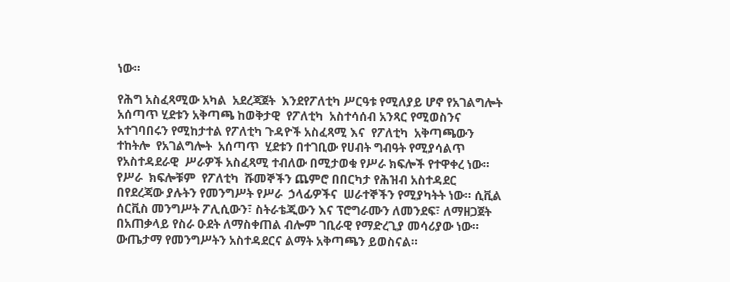ነው።

የሕግ አስፈጻሚው አካል  አደረጃጀት  እንደየፖለቲካ ሥርዓቱ የሚለያይ ሆኖ የአገልግሎት አሰጣጥ ሂደቱን አቅጣጫ ከወቅታዊ  የፖለቲካ  አስተሳሰብ አንጻር የሚወስንና አተገባበሩን የሚከታተል የፖለቲካ ጉዳዮች አስፈጻሚ እና  የፖለቲካ  አቅጣጫውን ተከትሎ  የአገልግሎት  አሰጣጥ  ሂደቱን በተገቢው የሀብት ግብዓት የሚያሳልጥ የአስተዳደራዊ  ሥራዎች አስፈጻሚ ተብለው በሚታወቁ የሥራ ክፍሎች የተዋቀረ ነው። የሥራ  ክፍሎቹም  የፖለቲካ  ሹመኞችን ጨምሮ በበርካታ የሕዝብ አስተዳደር በየደረጃው ያሉትን የመንግሥት የሥራ  ኃላፊዎችና  ሠራተኞችን የሚያካትት ነው። ሲቪል ሰርቪስ መንግሥት ፖሊሲውን፣ ስትራቴጂውን እና ፕሮግራሙን ለመንደፍ፣ ለማዘጋጀት በአጠቃላይ የስራ ዑደት ለማስቀጠል ብሎም ገቢራዊ የማድረጊያ መሳሪያው ነው። ውጤታማ የመንግሥትን አስተዳደርና ልማት አቅጣጫን ይወስናል።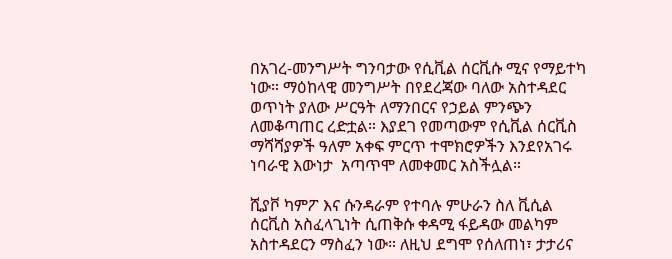በአገረ-መንግሥት ግንባታው የሲቪል ሰርቪሱ ሚና የማይተካ ነው። ማዕከላዊ መንግሥት በየደረጃው ባለው አስተዳደር ወጥነት ያለው ሥርዓት ለማንበርና የኃይል ምንጭን ለመቆጣጠር ረድቷል። እያደገ የመጣውም የሲቪል ሰርቪስ ማሻሻያዎች ዓለም አቀፍ ምርጥ ተሞክሮዎችን እንደየአገሩ ነባራዊ እውነታ  አጣጥሞ ለመቀመር አስችሏል።

ሺያቮ ካምፖ እና ሱንዳራም የተባሉ ምሁራን ስለ ቪሲል ሰርቪስ አስፈላጊነት ሲጠቅሱ ቀዳሚ ፋይዳው መልካም አስተዳደርን ማስፈን ነው። ለዚህ ደግሞ የሰለጠነ፣ ታታሪና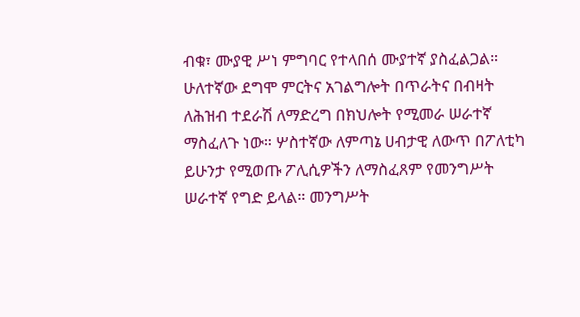ብቁ፣ ሙያዊ ሥነ ምግባር የተላበሰ ሙያተኛ ያስፈልጋል። ሁለተኛው ደግሞ ምርትና አገልግሎት በጥራትና በብዛት ለሕዝብ ተደራሽ ለማድረግ በክህሎት የሚመራ ሠራተኛ ማስፈለጉ ነው። ሦስተኛው ለምጣኔ ሀብታዊ ለውጥ በፖለቲካ ይሁንታ የሚወጡ ፖሊሲዎችን ለማስፈጸም የመንግሥት ሠራተኛ የግድ ይላል። መንግሥት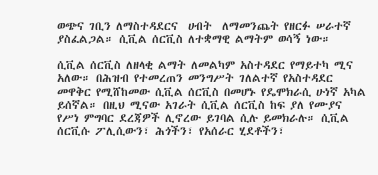ወጭና ገቢን ለማስተዳደርና  ሀብት  ለማመንጨት የዘርፉ ሠራተኛ ያስፈልጋል። ሲቪል ሰርቪስ ለተቋማዊ ልማትም ወሳኝ ነው።

ሲቪል ሰርቪስ ለዘላቂ ልማት ለመልካም አስተዳደር የማይተካ ሚና አለው። በሕዝብ የተመረጠን መንግሥት ገለልተኛ የአስተዳደር መዋቅር የሚሸከመው ሲቪል ሰርቪስ በመሆኑ የዴሞክራሲ ሁነኛ አካል ይሰኛል። በዚህ ሚናው አገራት ሲቪል ሰርቪስ ከፍ ያለ የሙያና የሥነ ምግባር ደረጃዎች ሊኖረው ይገባል ሲሉ ይመክራሉ። ሲቪል ሰርቪሱ ፖሊሲውን፣ ሕጎችን፣ የአሰራር ሂደቶችን፣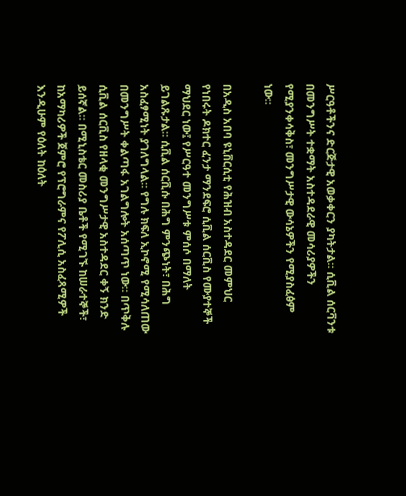ሥርዓቶችንና ድርጅታዊ አወቃቀርን ያካትታል። ሲቪል ሰርቫንቱ በመንግሥት ተቋማት አስተዳደራዊ መሳሪያዎችን የሚያንቀሳቅስ፣ መንግሥታዊ ውሳኔዎችን የሚያስፈፅም ነው።

በአዲስ አበባ ዩኒቨርሲቲ የሕዝብ አስተዳደር መምህር የነበሩት ዶክተር ፈንታ ማንደፍሮ ሲቪል ሰርቪስ የሙያተኞች ማህደር ነው፤ የሥርዓተ መንግሥቱ ምሰሶ በማለት ይገልጹታል። ሲቪል ሰርቪሱ በሕግ ምንጭነት፣ በሕግ አስፈፃሚነት ያገለግላል። የግሉ ክፍለ ኢኮኖሚ የሚሳለጠው በመንግሥት ቀልጣፋ አገልግሎት አሰጣጥ ነው። በጥቅሉ ሲቪል ሰርቪስ የዘላቂ መንግሥታዊ አስተዳደር ቀኝ ክንድ ይሰኛል። በሚኒስቴር መስሪያ ቤቶች የሚገኙ ከሠራተኞች፣ ከአማካሪዎች ጀምሮ የፕሮግራምና የፖሊሲ አስፈጻሚዎች እንዲሁም የዕለት ከዕለት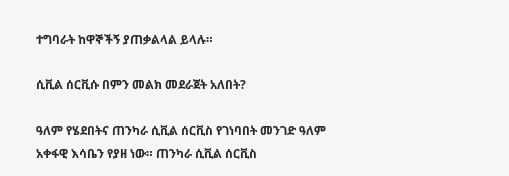ተግባራት ከዋኞችኝ ያጠቃልላል ይላሉ።

ሲቪል ሰርቪሱ በምን መልክ መደራጀት አለበት?

ዓለም የሄደበትና ጠንካራ ሲቪል ሰርቪስ የገነባበት መንገድ ዓለም አቀፋዊ እሳቤን የያዘ ነው። ጠንካራ ሲቪል ሰርቪስ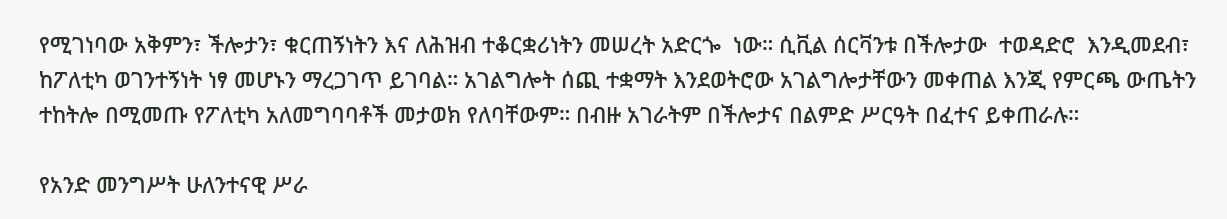የሚገነባው አቅምን፣ ችሎታን፣ ቁርጠኝነትን እና ለሕዝብ ተቆርቋሪነትን መሠረት አድርጐ  ነው። ሲቪል ሰርቫንቱ በችሎታው  ተወዳድሮ  እንዲመደብ፣ ከፖለቲካ ወገንተኝነት ነፃ መሆኑን ማረጋገጥ ይገባል። አገልግሎት ሰጪ ተቋማት እንደወትሮው አገልግሎታቸውን መቀጠል እንጂ የምርጫ ውጤትን ተከትሎ በሚመጡ የፖለቲካ አለመግባባቶች መታወክ የለባቸውም። በብዙ አገራትም በችሎታና በልምድ ሥርዓት በፈተና ይቀጠራሉ።

የአንድ መንግሥት ሁለንተናዊ ሥራ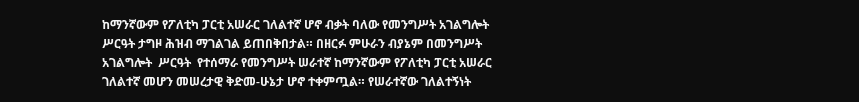ከማንኛውም የፖለቲካ ፓርቲ አሠራር ገለልተኛ ሆኖ ብቃት ባለው የመንግሥት አገልግሎት ሥርዓት ታግዞ ሕዝብ ማገልገል ይጠበቅበታል። በዘርፉ ምሁራን ብያኔም በመንግሥት  አገልግሎት  ሥርዓት  የተሰማራ የመንግሥት ሠራተኛ ከማንኛውም የፖለቲካ ፓርቲ አሠራር ገለልተኛ መሆን መሠረታዊ ቅድመ-ሁኔታ ሆኖ ተቀምጧል። የሠራተኛው ገለልተኝነት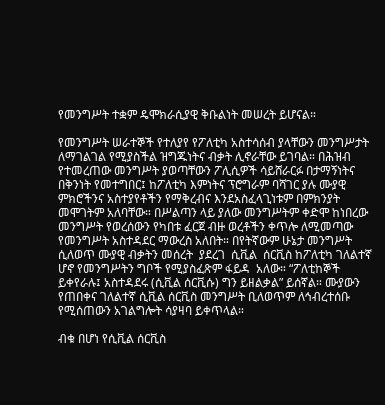የመንግሥት ተቋም ዴሞክራሲያዊ ቅቡልነት መሠረት ይሆናል።

የመንግሥት ሠራተኞች የተለያየ የፖለቲካ አስተሳሰብ ያላቸውን መንግሥታት ለማገልገል የሚያስችል ዝግጁነትና ብቃት ሊኖራቸው ይገባል። በሕዝብ የተመረጠው መንግሥት ያወጣቸውን ፖሊሲዎች ሳይሸራርፉ በታማኝነትና በቅንነት የመተግበር፤ ከፖለቲካ እምነትና ፕሮግራም ባሻገር ያሉ ሙያዊ ምክሮችንና አስተያየቶችን የማቅረብና እንደአስፈላጊነቱም በምክንያት መሞገትም አለባቸው። በሥልጣን ላይ ያለው መንግሥትም ቀድሞ ከነበረው መንግሥት የወረሰውን የካበቱ ፈርጀ ብዙ ወረቶችን ቀጥሎ ለሚመጣው የመንግሥት አስተዳደር ማውረስ አለበት። በየትኛውም ሁኔታ መንግሥት ሲለወጥ ሙያዊ ብቃትን መሰረት  ያደረገ  ሲቪል  ሰርቪስ ከፖለቲካ ገለልተኛ ሆኖ የመንግሥትን ግቦች የሚያስፈጽም ፋይዳ  አለው። “ፖለቲከኞች ይቀየራሉ፤ አስተዳደሩ (ሲቪል ሰርቪሱ) ግን ይዘልቃል” ይሰኛል። ሙያውን የጠበቀና ገለልተኛ ሲቪል ሰርቪስ መንግሥት ቢለወጥም ለኅብረተሰቡ የሚሰጠውን አገልግሎት ሳያዛባ ይቀጥላል።

ብቁ በሆነ የሲቪል ሰርቪስ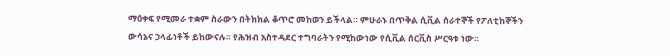ማዕቀፍ የሚመራ ተቋም ስራውን በትክክል ቆጥሮ መከወን ይችላል። ምሁራኑ በጥቅል ሲቪል ሰራተኞች የፖለቲከኞችን ውሳኔና ኃላፊነቶች ይከውናሉ። የሕዝብ አስተዳደር ተግባራትን የሚከውነው የሲቪል ሰርቪስ ሥርዓቱ ነው።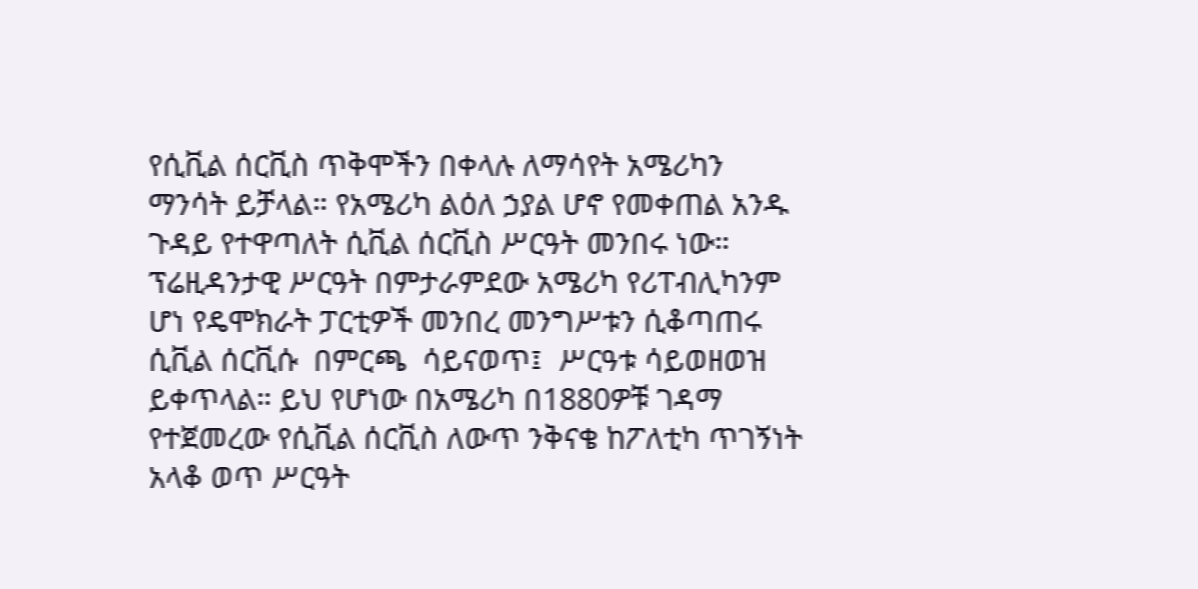የሲቪል ሰርቪስ ጥቅሞችን በቀላሉ ለማሳየት አሜሪካን ማንሳት ይቻላል። የአሜሪካ ልዕለ ኃያል ሆኖ የመቀጠል አንዱ ጉዳይ የተዋጣለት ሲቪል ሰርቪስ ሥርዓት መንበሩ ነው። ፕሬዚዳንታዊ ሥርዓት በምታራምደው አሜሪካ የሪፐብሊካንም ሆነ የዴሞክራት ፓርቲዎች መንበረ መንግሥቱን ሲቆጣጠሩ ሲቪል ሰርቪሱ  በምርጫ  ሳይናወጥ፤  ሥርዓቱ ሳይወዘወዝ ይቀጥላል። ይህ የሆነው በአሜሪካ በ1880ዎቹ ገዳማ የተጀመረው የሲቪል ሰርቪስ ለውጥ ንቅናቄ ከፖለቲካ ጥገኝነት አላቆ ወጥ ሥርዓት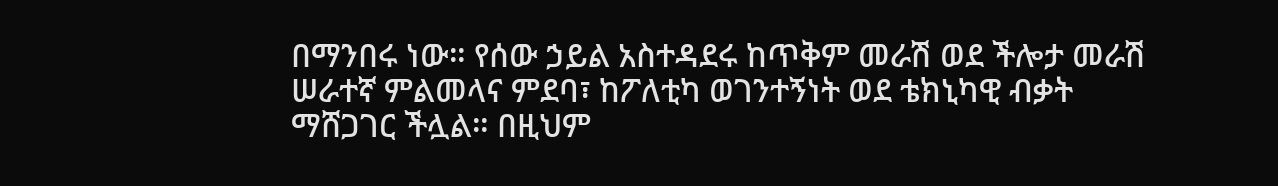በማንበሩ ነው። የሰው ኃይል አስተዳደሩ ከጥቅም መራሽ ወደ ችሎታ መራሽ ሠራተኛ ምልመላና ምደባ፣ ከፖለቲካ ወገንተኝነት ወደ ቴክኒካዊ ብቃት ማሸጋገር ችሏል። በዚህም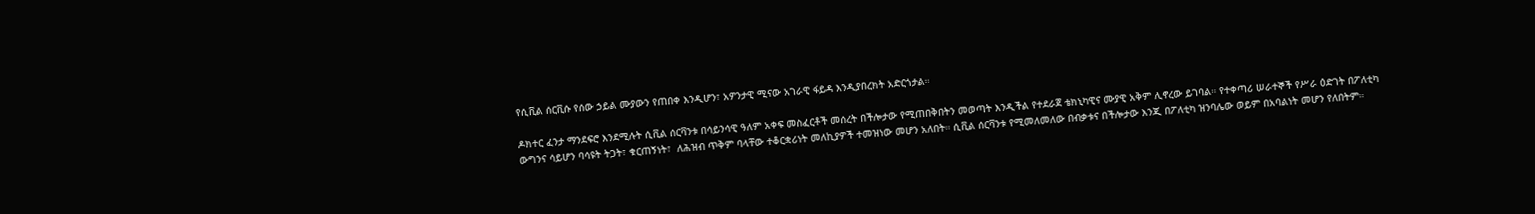የሲቪል ሰርቪሱ የሰው ኃይል ሙያውን የጠበቀ እንዲሆን፣ አዎንታዊ ሚናው አገራዊ ፋይዳ እንዲያበረክት አድርጎታል።

ዶክተር ፈንታ ማንደፍሮ እንደሚሉት ሲቪል ሰርቫንቱ በሳይንሳዊ ዓለም አቀፍ መስፈርቶች መሰረት በችሎታው የሚጠበቅበትን መወጣት እንዲችል የተደራጀ ቴክኒካዊና ሙያዊ አቅም ሊኖረው ይገባል። የተቀጣሪ ሠራተኞች የሥራ ዕድገት በፖለቲካ ውግንና ሳይሆን ባሳዩት ትጋት፣ ቁርጠኝነት፣  ለሕዝብ ጥቅም ባላቸው ተቆርቋሪነት መለኪያዎች ተመዝነው መሆን አለበት። ሲቪል ሰርቫንቱ የሚመለመለው በብቃቱና በችሎታው እንጂ በፖለቲካ ዝንባሌው ወይም በአባልነት መሆን የለበትም።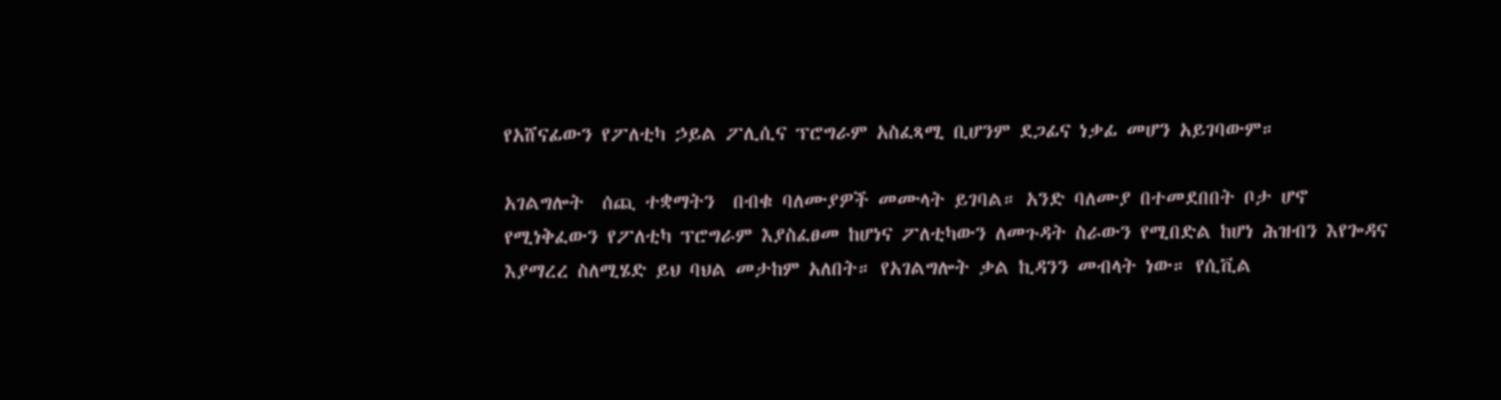የአሸናፊውን የፖለቲካ ኃይል ፖሊሲና ፕሮግራም አስፈጻሚ ቢሆንም ደጋፊና ነቃፊ መሆን አይገባውም።

አገልግሎት  ሰጪ ተቋማትን  በብቁ ባለሙያዎች መሙላት ይገባል። አንድ ባለሙያ በተመደበበት ቦታ ሆኖ የሚነቅፈውን የፖለቲካ ፕሮግራም እያስፈፀመ ከሆነና ፖለቲካውን ለመጉዳት ስራውን የሚበድል ከሆነ ሕዝብን እየጐዳና እያማረረ ስለሚሄድ ይህ ባህል መታከም አለበት። የአገልግሎት ቃል ኪዳንን መብላት ነው። የሲቪል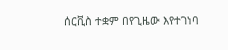ሰርቪስ ተቋም በየጊዜው እየተገነባ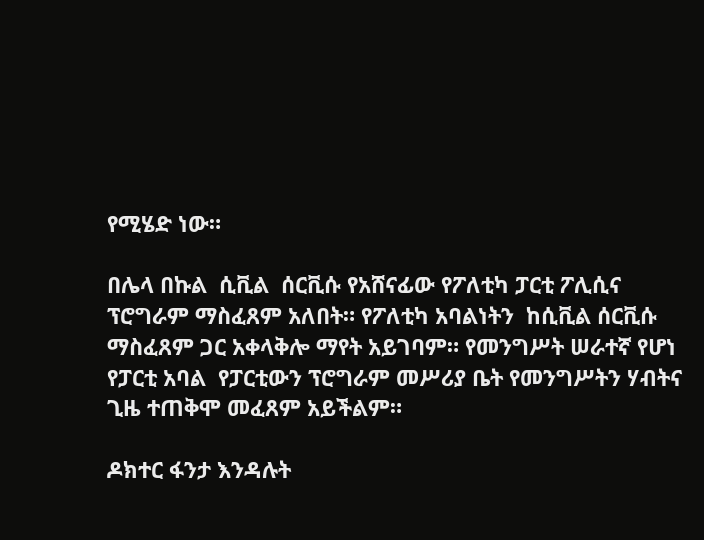የሚሄድ ነው።

በሌላ በኩል  ሲቪል  ሰርቪሱ የአሸናፊው የፖለቲካ ፓርቲ ፖሊሲና ፕሮግራም ማስፈጸም አለበት። የፖለቲካ አባልነትን  ከሲቪል ሰርቪሱ ማስፈጸም ጋር አቀላቅሎ ማየት አይገባም። የመንግሥት ሠራተኛ የሆነ የፓርቲ አባል  የፓርቲውን ፕሮግራም መሥሪያ ቤት የመንግሥትን ሃብትና ጊዜ ተጠቅሞ መፈጸም አይችልም።

ዶክተር ፋንታ እንዳሉት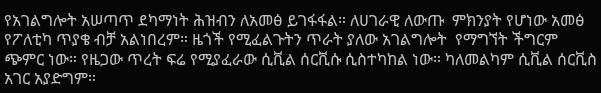የአገልግሎት አሠጣጥ ደካማነት ሕዝብን ለአመፅ ይገፋፋል። ለሀገራዊ ለውጡ  ምክንያት የሆነው አመፅ የፖለቲካ ጥያቄ ብቻ አልነበረም። ዜጎች የሚፈልጉትን ጥራት ያለው አገልግሎት  የማግኘት ችግርም ጭምር ነው። የዜጋው ጥረት ፍሬ የሚያፈራው ሲቪል ሰርቪሱ ሲስተካከል ነው። ካለመልካም ሲቪል ሰርቪስ አገር አያድግም።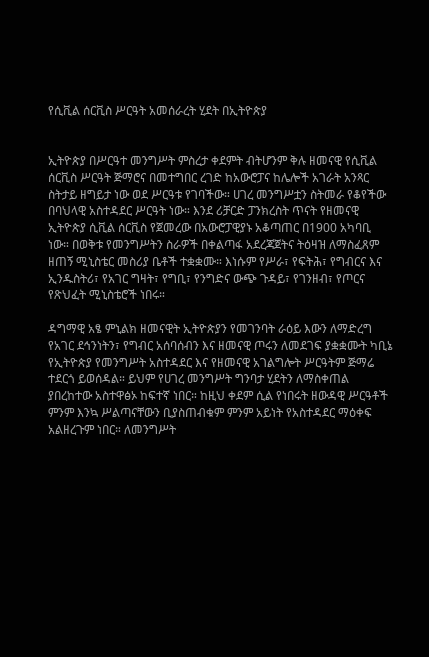የሲቪል ሰርቪስ ሥርዓት አመሰራረት ሂደት በኢትዮጵያ


ኢትዮጵያ በሥርዓተ መንግሥት ምስረታ ቀደምት ብትሆንም ቅሉ ዘመናዊ የሲቪል ሰርቪስ ሥርዓት ጅማሮና በመተግበር ረገድ ከአውሮፓና ከሌሎች አገራት አንጻር ስትታይ ዘግይታ ነው ወደ ሥርዓቱ የገባችው። ሀገረ መንግሥቷን ስትመራ የቆየችው በባህላዊ አስተዳደር ሥርዓት ነው። እንደ ሪቻርድ ፓንክረስት ጥናት የዘመናዊ ኢትዮጵያ ሲቪል ሰርቪስ የጀመረው በአውሮፓዊያኑ አቆጣጠር በ1900 አካባቢ ነው። በወቅቱ የመንግሥትን ስራዎች በቀልጣፋ አደረጃጀትና ትዕዛዝ ለማስፈጸም ዘጠኝ ሚኒስቴር መስሪያ ቤቶች ተቋቋሙ። እነሱም የሥራ፣ የፍትሕ፣ የግብርና እና ኢንዱስትሪ፣ የአገር ግዛት፣ የግቢ፣ የንግድና ውጭ ጉዳይ፣ የገንዘብ፣ የጦርና የጽህፈት ሚኒስቴሮች ነበሩ።

ዳግማዊ አፄ ምኒልክ ዘመናዊት ኢትዮጵያን የመገንባት ራዕይ እውን ለማድረግ  የአገር ደኅንነትን፣ የግብር አሰባሰብን እና ዘመናዊ ጦሩን ለመደገፍ ያቋቋሙት ካቢኔ የኢትዮጵያ የመንግሥት አስተዳደር እና የዘመናዊ አገልግሎት ሥርዓትም ጅማሬ ተደርጎ ይወሰዳል። ይህም የሀገረ መንግሥት ግንባታ ሂደትን ለማስቀጠል ያበረከተው አስተዋፅኦ ከፍተኛ ነበር። ከዚህ ቀደም ሲል የነበሩት ዘውዳዊ ሥርዓቶች ምንም እንኳ ሥልጣናቸውን ቢያስጠብቁም ምንም አይነት የአስተዳደር ማዕቀፍ አልዘረጉም ነበር። ለመንግሥት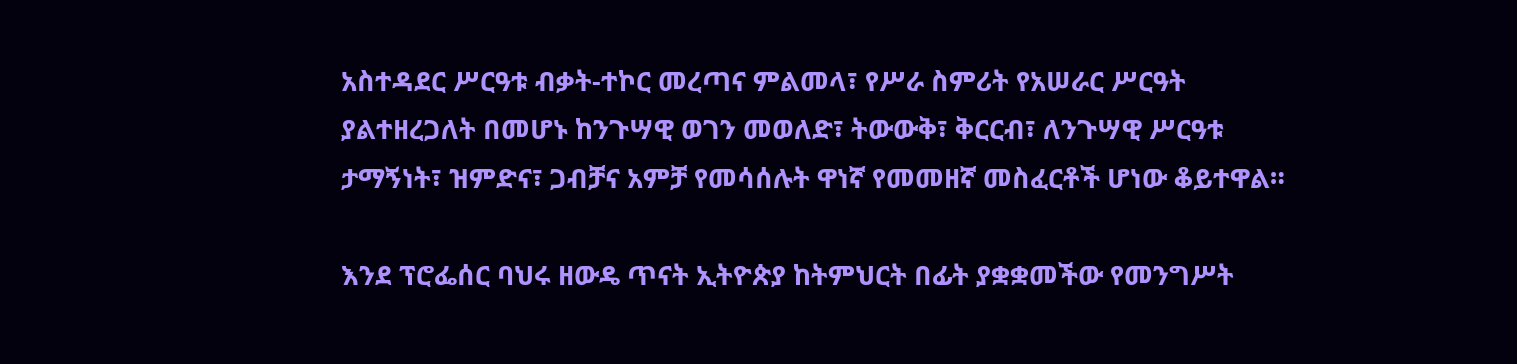አስተዳደር ሥርዓቱ ብቃት-ተኮር መረጣና ምልመላ፣ የሥራ ስምሪት የአሠራር ሥርዓት ያልተዘረጋለት በመሆኑ ከንጉሣዊ ወገን መወለድ፣ ትውውቅ፣ ቅርርብ፣ ለንጉሣዊ ሥርዓቱ ታማኝነት፣ ዝምድና፣ ጋብቻና አምቻ የመሳሰሉት ዋነኛ የመመዘኛ መስፈርቶች ሆነው ቆይተዋል።

እንደ ፕሮፌሰር ባህሩ ዘውዴ ጥናት ኢትዮጵያ ከትምህርት በፊት ያቋቋመችው የመንግሥት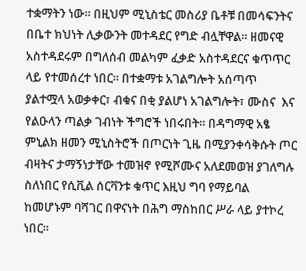ተቋማትን ነው። በዚህም ሚኒስቴር መስሪያ ቤቶቹ በመሳፍንትና በቤተ ክህነት ሊቃውንት መተዳደር የግድ ብሏቸዋል። ዘመናዊ አስተዳደሩም በግለሰብ መልካም ፈቃድ አስተዳደርና ቁጥጥር ላይ የተመሰረተ ነበር። በተቋማቱ አገልግሎት አሰጣጥ ያልተሟላ አወቃቀር፣ ብቁና በቂ ያልሆነ አገልግሎት፣ ሙስና  እና  የልዑላን ጣልቃ ገብነት ችግሮች ነበሩበት። በዳግማዊ አፄ ምኒልክ ዘመን ሚኒስትሮች በጦርነት ጊዜ በሚያንቀሳቅሱት ጦር ብዛትና ታማኝነታቸው ተመዝኖ የሚሾሙና አለደመወዝ ያገለግሉ ስለነበር የሲቪል ሰርቫንቱ ቁጥር እዚህ ግባ የማይባል ከመሆኑም ባሻገር በዋናነት በሕግ ማስከበር ሥራ ላይ ያተኮረ ነበር።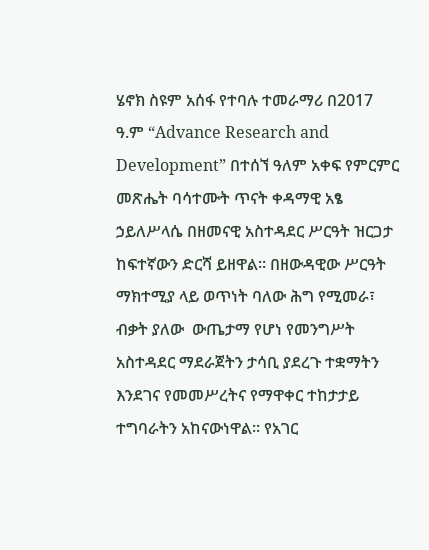ሄኖክ ስዩም አሰፋ የተባሉ ተመራማሪ በ2017 ዓ.ም “Advance Research and Development” በተሰኘ ዓለም አቀፍ የምርምር መጽሔት ባሳተሙት ጥናት ቀዳማዊ አፄ ኃይለሥላሴ በዘመናዊ አስተዳደር ሥርዓት ዝርጋታ ከፍተኛውን ድርሻ ይዘዋል። በዘውዳዊው ሥርዓት ማክተሚያ ላይ ወጥነት ባለው ሕግ የሚመራ፣ ብቃት ያለው  ውጤታማ የሆነ የመንግሥት አስተዳደር ማደራጀትን ታሳቢ ያደረጉ ተቋማትን እንደገና የመመሥረትና የማዋቀር ተከታታይ ተግባራትን አከናውነዋል። የአገር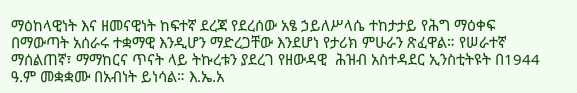ማዕከላዊነት እና ዘመናዊነት ከፍተኛ ደረጃ የደረሰው አፄ ኃይለሥላሴ ተከታታይ የሕግ ማዕቀፍ በማውጣት አሰራሩ ተቋማዊ እንዲሆን ማድረጋቸው እንደሆነ የታሪክ ምሁራን ጽፈዋል። የሠራተኛ ማሰልጠኛ፣ ማማከርና ጥናት ላይ ትኩረቱን ያደረገ የዘውዳዊ  ሕዝብ አስተዳደር ኢንስቲትዩት በ1944 ዓ.ም መቋቋሙ በአብነት ይነሳል። እ.ኤ.አ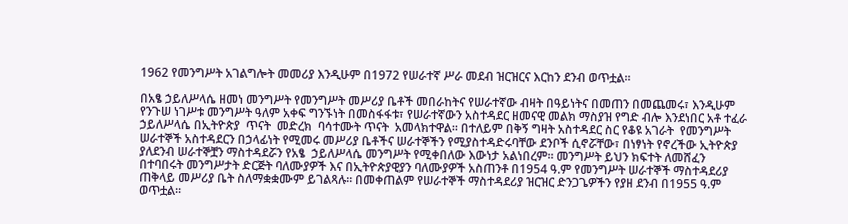1962 የመንግሥት አገልግሎት መመሪያ እንዲሁም በ1972 የሠራተኛ ሥራ መደብ ዝርዝርና እርከን ደንብ ወጥቷል።

በአፄ ኃይለሥላሴ ዘመነ መንግሥት የመንግሥት መሥሪያ ቤቶች መበራከትና የሠራተኛው ብዛት በዓይነትና በመጠን በመጨመሩ፣ እንዲሁም የንጉሠ ነገሥቱ መንግሥት ዓለም አቀፍ ግንኙነት በመስፋፋቱ፣ የሠራተኛውን አስተዳደር ዘመናዊ መልክ ማስያዝ የግድ ብሎ እንደነበር አቶ ተፈራ ኃይለሥላሴ በኢትዮጵያ  ጥናት  መድረክ  ባሳተሙት ጥናት  አመላክተዋል። በተለይም በቅኝ ግዛት አስተዳደር ስር የቆዩ አገራት  የመንግሥት ሠራተኞች አስተዳደርን በኃላፊነት የሚመሩ መሥሪያ ቤቶችና ሠራተኞችን የሚያስተዳድሩባቸው ደንቦች ሲኖሯቸው፣ በነፃነት የኖረችው ኢትዮጵያ ያለደንብ ሠራተኞቿን ማስተዳደሯን የአፄ  ኃይለሥላሴ መንግሥት የሚቀበለው እውነታ አልነበረም። መንግሥት ይህን ክፍተት ለመሸፈን በተባበሩት መንግሥታት ድርጅት ባለሙያዎች እና በኢትዮጵያዊያን ባለሙያዎች አስጠንቶ በ1954 ዓ.ም የመንግሥት ሠራተኞች ማስተዳደሪያ ጠቅላይ መሥሪያ ቤት ስለማቋቋሙም ይገልጻሉ። በመቀጠልም የሠራተኞች ማስተዳደሪያ ዝርዝር ድንጋጌዎችን የያዘ ደንብ በ1955 ዓ.ም ወጥቷል።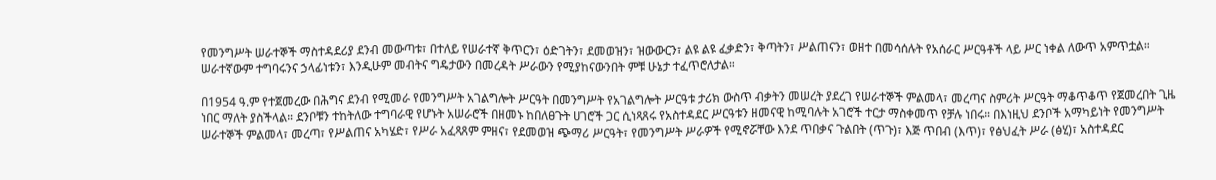የመንግሥት ሠራተኞች ማስተዳደሪያ ደንብ መውጣቱ፣ በተለይ የሠራተኛ ቅጥርን፣ ዕድገትን፣ ደመወዝን፣ ዝውውርን፣ ልዩ ልዩ ፈቃድን፣ ቅጣትን፣ ሥልጠናን፣ ወዘተ በመሳሰሉት የአሰራር ሥርዓቶች ላይ ሥር ነቀል ለውጥ አምጥቷል። ሠራተኛውም ተግባሩንና ኃላፊነቱን፣ እንዲሁም መብትና ግዴታውን በመረዳት ሥራውን የሚያከናውንበት ምቹ ሁኔታ ተፈጥሮለታል።

በ1954 ዓ.ም የተጀመረው በሕግና ደንብ የሚመራ የመንግሥት አገልግሎት ሥርዓት በመንግሥት የአገልግሎት ሥርዓቱ ታሪክ ውስጥ ብቃትን መሠረት ያደረገ የሠራተኞች ምልመላ፣ መረጣና ስምሪት ሥርዓት ማቆጥቆጥ የጀመረበት ጊዜ ነበር ማለት ያስችላል። ደንቦቹን ተከትለው ተግባራዊ የሆኑት አሠራሮች በዘመኑ ከበለፀጉት ሀገሮች ጋር ሲነጻጸሩ የአስተዳደር ሥርዓቱን ዘመናዊ ከሚባሉት አገሮች ተርታ ማስቀመጥ የቻሉ ነበሩ። በእነዚህ ደንቦች አማካይነት የመንግሥት ሠራተኞች ምልመላ፣ መረጣ፣ የሥልጠና አካሄድ፣ የሥራ አፈጻጸም ምዘና፣ የደመወዝ ጭማሪ ሥርዓት፣ የመንግሥት ሥራዎች የሚኖሯቸው እንደ ጥበቃና ጉልበት (ጥጉ)፣ እጅ ጥበብ (እጥ)፣ የፅህፈት ሥራ (ፅሂ)፣ አስተዳደር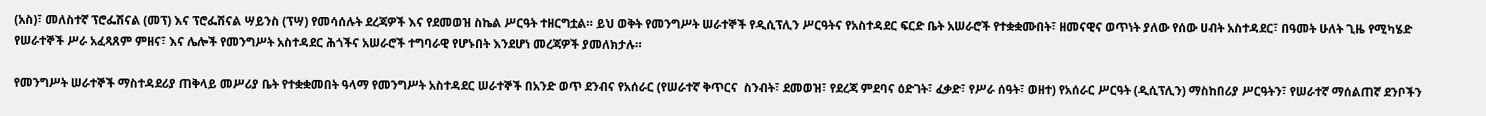(አስ)፣ መለስተኛ ፕሮፌሽናል (መፕ) እና ፕሮፌሽናል ሣይንስ (ፕሣ) የመሳሰሉት ደረጃዎች እና የደመወዝ ስኬል ሥርዓት ተዘርግቷል። ይህ ወቅት የመንግሥት ሠራተኞች የዲሲፕሊን ሥርዓትና የአስተዳደር ፍርድ ቤት አሠራሮች የተቋቋሙበት፣ ዘመናዊና ወጥነት ያለው የሰው ሀብት አስተዳደር፣ በዓመት ሁለት ጊዜ የሚካሄድ የሠራተኞች ሥራ አፈጻጸም ምዘና፣ እና ሌሎች የመንግሥት አስተዳደር ሕጎችና አሠራሮች ተግባራዊ የሆኑበት እንደሆነ መረጃዎች ያመለክታሉ።

የመንግሥት ሠራተኞች ማስተዳደሪያ ጠቅላይ መሥሪያ ቤት የተቋቋመበት ዓላማ የመንግሥት አስተዳደር ሠራተኞች በአንድ ወጥ ደንብና የአሰራር (የሠራተኛ ቅጥርና  ስንብት፣ ደመወዝ፣ የደረጃ ምደባና ዕድገት፣ ፈቃድ፣ የሥራ ሰዓት፣ ወዘተ) የአሰራር ሥርዓት (ዲሲፕሊን) ማስከበሪያ ሥርዓትን፣ የሠራተኛ ማሰልጠኛ ደንቦችን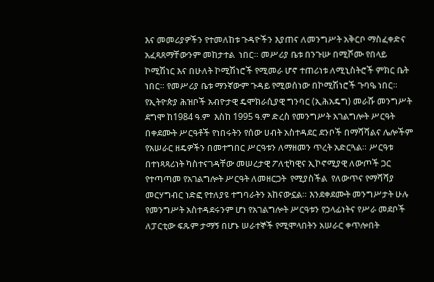እና መመሪያዎችን የተመለከቱ ጉዳዮችን እያጠና ለመንግሥት አቅርቦ ማስፈቀድና አፈጻጸማቸውንም መከታተል  ነበር። መሥሪያ ቤቱ በንጉሡ በሚሾሙ የበላይ ኮሚሽነር እና በሁለት ኮሚሽነሮች የሚመራ ሆኖ ተጠሪነቱ ለሚኒስትሮች ምክር ቤት ነበር። የመሥሪያ ቤቱ ማንኛውም ጉዳይ የሚወሰነው በኮሚሽነሮች ጉባዔ ነበር።
የኢትዮጵያ ሕዝቦች አብዮታዊ ዴሞክራሲያዊ ግንባር (ኢሕአዴግ) መራሹ መንግሥት ደግሞ ከ1984 ዓ.ም  እስከ 1995 ዓ.ም ድረስ የመንግሥት አገልግሎት ሥርዓት በቀደሙት ሥርዓቶች የነበሩትን የሰው ሀብት አስተዳደር ደንቦች በማሻሻልና ሌሎችም የአሠራር ዘዴዎችን በመተግበር ሥርዓቱን ለማዘመን ጥረት አድርጓል። ሥርዓቱ በተነጻጻሪነት ካስተናገዳቸው መሠረታዊ ፖለቲካዊና ኢኮኖሚያዊ ለውጦች ጋር የተጣጣመ የአገልግሎት ሥርዓት ለመዘርጋት  የሚያስችል  የለውጥና የማሻሻያ መርሃግብር ነድፎ የተለያዩ ተግባራትን አከናውኗል። እንደቀደሙት መንግሥታት ሁሉ የመንግሥት አስተዳደሩንም ሆነ የአገልግሎት ሥርዓቱን የኃላፊነትና የሥራ መደቦች ለፓርቲው ፍጹም ታማኝ በሆኑ ሠራተኞች የሚሞላበትን አሠራር ቀጥሎበት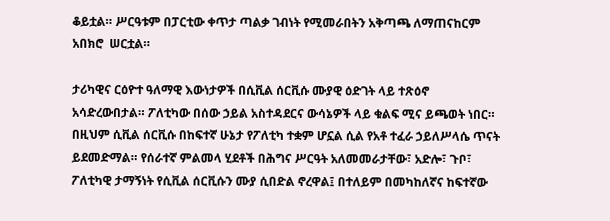ቆይቷል። ሥርዓቱም በፓርቲው ቀጥታ ጣልቃ ገብነት የሚመራበትን አቅጣጫ ለማጠናከርም አበክሮ  ሠርቷል።

ታሪካዊና ርዕዮተ ዓለማዊ እውነታዎች በሲቪል ሰርቪሱ ሙያዊ ዕድገት ላይ ተጽዕኖ አሳድረውበታል። ፖለቲካው በሰው ኃይል አስተዳደርና ውሳኔዎች ላይ ቁልፍ ሚና ይጫወት ነበር። በዚህም ሲቪል ሰርቪሱ በከፍተኛ ሁኔታ የፖለቲካ ተቋም ሆኗል ሲል የአቶ ተፈራ ኃይለሥላሴ ጥናት ይደመድማል። የሰራተኛ ምልመላ ሂደቶች በሕግና ሥርዓት አለመመራታቸው፣ አድሎ፣ ጉቦ፣ ፖለቲካዊ ታማኝነት የሲቪል ሰርቪሱን ሙያ ሲበድል ኖረዋል፤ በተለይም በመካከለኛና ከፍተኛው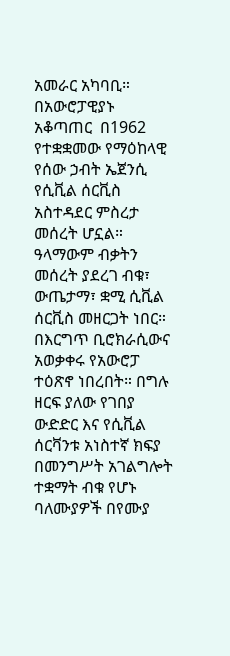አመራር አካባቢ። በአውሮፓዊያኑ አቆጣጠር  በ1962 የተቋቋመው የማዕከላዊ የሰው ኃብት ኤጀንሲ የሲቪል ሰርቪስ አስተዳደር ምስረታ መሰረት ሆኗል። ዓላማውም ብቃትን መሰረት ያደረገ ብቁ፣ ውጤታማ፣ ቋሚ ሲቪል ሰርቪስ መዘርጋት ነበር። በእርግጥ ቢሮክራሲውና አወቃቀሩ የአውሮፓ ተዕጽኖ ነበረበት። በግሉ ዘርፍ ያለው የገበያ ውድድር እና የሲቪል ሰርቫንቱ አነስተኛ ክፍያ በመንግሥት አገልግሎት ተቋማት ብቁ የሆኑ ባለሙያዎች በየሙያ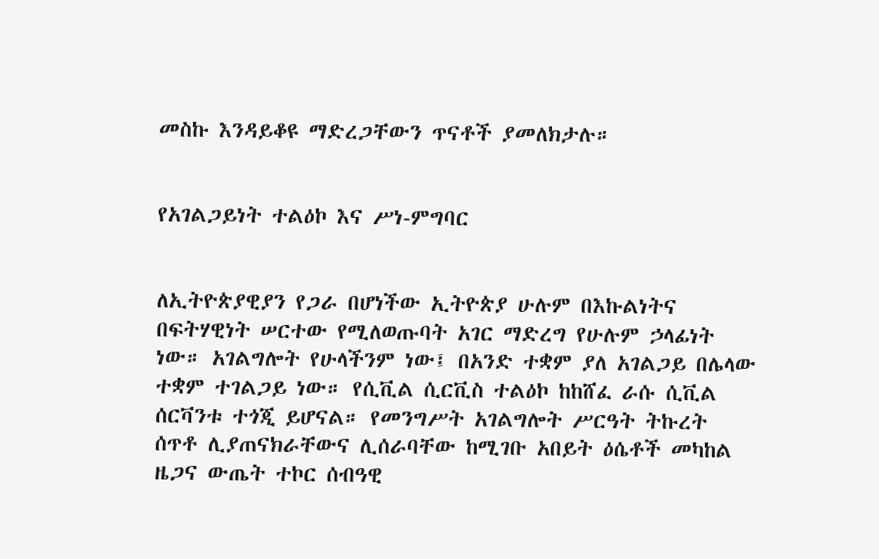መስኩ እንዳይቆዩ ማድረጋቸውን ጥናቶች ያመለክታሉ።


የአገልጋይነት ተልዕኮ እና ሥነ-ምግባር


ለኢትዮጵያዊያን የጋራ በሆነችው ኢትዮጵያ ሁሉም በእኩልነትና በፍትሃዊነት ሠርተው የሚለወጡባት አገር ማድረግ የሁሉም ኃላፊነት ነው። አገልግሎት የሁላችንም ነው፤ በአንድ ተቋም ያለ አገልጋይ በሌላው ተቋም ተገልጋይ ነው። የሲቪል ሲርቪስ ተልዕኮ ከከሸፈ ራሱ ሲቪል ሰርቫንቱ ተጎጂ ይሆናል። የመንግሥት አገልግሎት ሥርዓት ትኩረት ሰጥቶ ሊያጠናክራቸውና ሊሰራባቸው ከሚገቡ አበይት ዕሴቶች መካከል ዜጋና ውጤት ተኮር ሰብዓዊ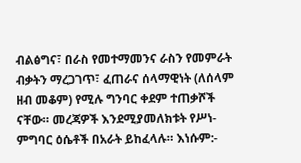ብልፅግና፣ በራስ የመተማመንና ራስን የመምራት ብቃትን ማረጋገጥ፣ ፈጠራና ሰላማዊነት (ለሰላም ዘብ መቆም) የሚሉ ግንባር ቀደም ተጠቃሾች ናቸው። መረጃዎች እንደሚያመለክቱት የሥነ-ምግባር ዕሴቶች በአራት ይከፈላሉ። እነሱም:-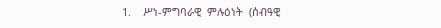1.    ሥነ-ምግባራዊ  ምሉዕነት  (ሰብዓዊ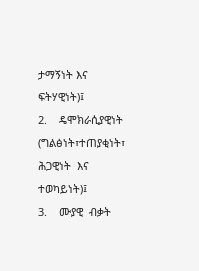ታማኝነት እና ፍትሃዊነት)፤
2.    ዴሞክራሲያዊነት (ግልፅነት፣ተጠያቂነት፣ ሕጋዊነት  እና ተወካይነት)፤
3.    ሙያዊ  ብቃት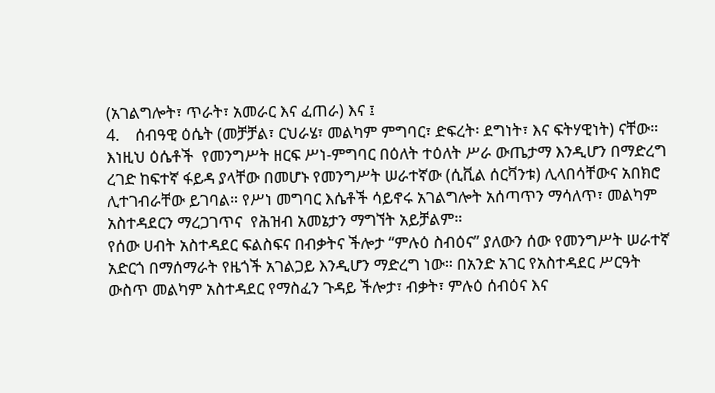(አገልግሎት፣ ጥራት፣ አመራር እና ፈጠራ) እና ፤
4.    ሰብዓዊ ዕሴት (መቻቻል፣ ርህራሄ፣ መልካም ምግባር፣ ድፍረት፡ ደግነት፣ እና ፍትሃዊነት) ናቸው።
እነዚህ ዕሴቶች  የመንግሥት ዘርፍ ሥነ-ምግባር በዕለት ተዕለት ሥራ ውጤታማ እንዲሆን በማድረግ ረገድ ከፍተኛ ፋይዳ ያላቸው በመሆኑ የመንግሥት ሠራተኛው (ሲቪል ሰርቫንቱ) ሊላበሳቸውና አበክሮ ሊተገብራቸው ይገባል። የሥነ መግባር እሴቶች ሳይኖሩ አገልግሎት አሰጣጥን ማሳለጥ፣ መልካም አስተዳደርን ማረጋገጥና  የሕዝብ አመኔታን ማግኘት አይቻልም።
የሰው ሀብት አስተዳደር ፍልስፍና በብቃትና ችሎታ “ምሉዕ ስብዕና” ያለውን ሰው የመንግሥት ሠራተኛ አድርጎ በማሰማራት የዜጎች አገልጋይ እንዲሆን ማድረግ ነው። በአንድ አገር የአስተዳደር ሥርዓት ውስጥ መልካም አስተዳደር የማስፈን ጉዳይ ችሎታ፣ ብቃት፣ ምሉዕ ሰብዕና እና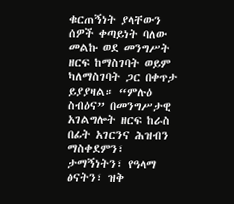ቁርጠኝነት ያላቸውን ሰዎች ቀጣይነት ባለው መልኩ ወደ መንግሥት ዘርፍ ከማስገባት ወይም ካለማስገባት ጋር በቀጥታ ይያያዛል። “ምሉዕ ስብዕና” በመንግሥታዊ አገልግሎት ዘርፍ ከራስ በፊት አገርንና ሕዝብን ማስቀደምን፣ ታማኝነትን፣ የዓላማ ፅናትን፣ ዝቅ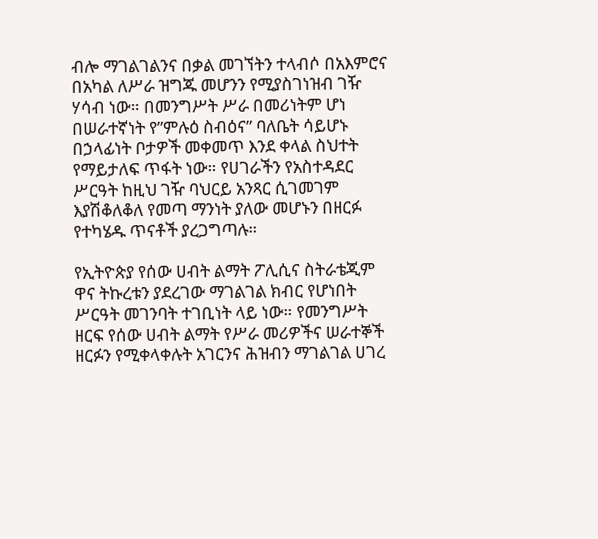ብሎ ማገልገልንና በቃል መገኘትን ተላብሶ በአእምሮና በአካል ለሥራ ዝግጁ መሆንን የሚያስገነዝብ ገዥ ሃሳብ ነው። በመንግሥት ሥራ በመሪነትም ሆነ በሠራተኛነት የ”ምሉዕ ስብዕና” ባለቤት ሳይሆኑ በኃላፊነት ቦታዎች መቀመጥ እንደ ቀላል ስህተት የማይታለፍ ጥፋት ነው። የሀገራችን የአስተዳደር ሥርዓት ከዚህ ገዥ ባህርይ አንጻር ሲገመገም እያሽቆለቆለ የመጣ ማንነት ያለው መሆኑን በዘርፉ የተካሄዱ ጥናቶች ያረጋግጣሉ።

የኢትዮጵያ የሰው ሀብት ልማት ፖሊሲና ስትራቴጂም ዋና ትኩረቱን ያደረገው ማገልገል ክብር የሆነበት ሥርዓት መገንባት ተገቢነት ላይ ነው። የመንግሥት ዘርፍ የሰው ሀብት ልማት የሥራ መሪዎችና ሠራተኞች ዘርፉን የሚቀላቀሉት አገርንና ሕዝብን ማገልገል ሀገረ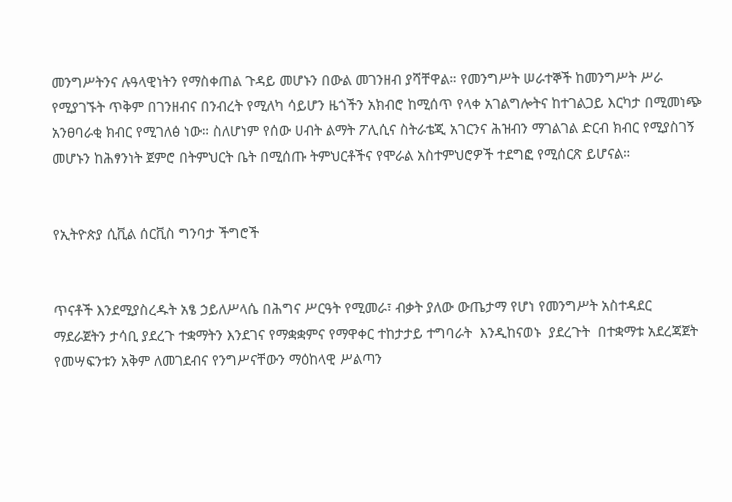መንግሥትንና ሉዓላዊነትን የማስቀጠል ጉዳይ መሆኑን በውል መገንዘብ ያሻቸዋል። የመንግሥት ሠራተኞች ከመንግሥት ሥራ የሚያገኙት ጥቅም በገንዘብና በንብረት የሚለካ ሳይሆን ዜጎችን አክብሮ ከሚሰጥ የላቀ አገልግሎትና ከተገልጋይ እርካታ በሚመነጭ አንፀባራቂ ክብር የሚገለፅ ነው። ስለሆነም የሰው ሀብት ልማት ፖሊሲና ስትራቴጂ አገርንና ሕዝብን ማገልገል ድርብ ክብር የሚያስገኝ መሆኑን ከሕፃንነት ጀምሮ በትምህርት ቤት በሚሰጡ ትምህርቶችና የሞራል አስተምህሮዎች ተደግፎ የሚሰርጽ ይሆናል።


የኢትዮጵያ ሲቪል ሰርቪስ ግንባታ ችግሮች


ጥናቶች እንደሚያስረዱት አፄ ኃይለሥላሴ በሕግና ሥርዓት የሚመራ፣ ብቃት ያለው ውጤታማ የሆነ የመንግሥት አስተዳደር ማደራጀትን ታሳቢ ያደረጉ ተቋማትን እንደገና የማቋቋምና የማዋቀር ተከታታይ ተግባራት  እንዲከናወኑ  ያደረጉት  በተቋማቱ አደረጃጀት የመሣፍንቱን አቅም ለመገደብና የንግሥናቸውን ማዕከላዊ ሥልጣን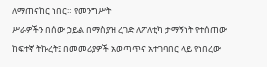ለማጠናከር ነበር። የመንግሥት
ሥራዎችን በሰው ኃይል በማስያዝ ረገድ ለፖለቲካ ታማኝነት የተሰጠው ከፍተኛ ትኩረት፤ በመመሪያዎች አወጣጥና አተገባበር ላይ የነበረው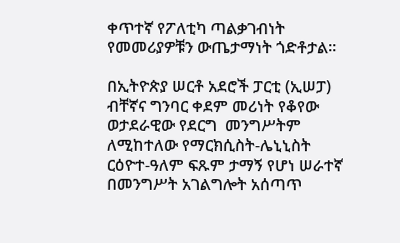ቀጥተኛ የፖለቲካ ጣልቃገብነት የመመሪያዎቹን ውጤታማነት ጎድቶታል።

በኢትዮጵያ ሠርቶ አደሮች ፓርቲ (ኢሠፓ) ብቸኛና ግንባር ቀደም መሪነት የቆየው ወታደራዊው የደርግ  መንግሥትም ለሚከተለው የማርክሲስት-ሌኒኒስት ርዕዮተ-ዓለም ፍጹም ታማኝ የሆነ ሠራተኛ በመንግሥት አገልግሎት አሰጣጥ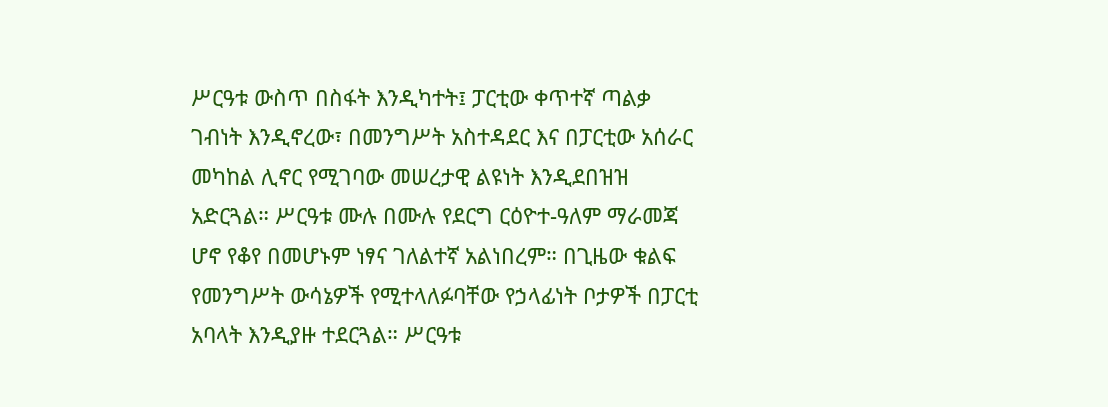ሥርዓቱ ውስጥ በስፋት እንዲካተት፤ ፓርቲው ቀጥተኛ ጣልቃ ገብነት እንዲኖረው፣ በመንግሥት አስተዳደር እና በፓርቲው አሰራር መካከል ሊኖር የሚገባው መሠረታዊ ልዩነት እንዲደበዝዝ አድርጓል። ሥርዓቱ ሙሉ በሙሉ የደርግ ርዕዮተ-ዓለም ማራመጃ ሆኖ የቆየ በመሆኑም ነፃና ገለልተኛ አልነበረም። በጊዜው ቁልፍ የመንግሥት ውሳኔዎች የሚተላለፉባቸው የኃላፊነት ቦታዎች በፓርቲ አባላት እንዲያዙ ተደርጓል። ሥርዓቱ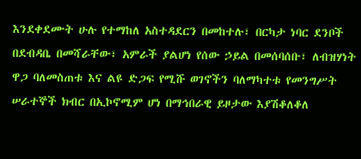እንደቀደሙት ሁሉ የተማከለ አስተዳደርን በመከተሉ፣ በርካታ ነባር ደንቦች በደብዳቤ በመሻራቸው፣ አምራች ያልሆነ የሰው ኃይል በመሰባሰቡ፣ ለብዝሃነት ዋጋ ባለመስጠቱ እና ልዩ ድጋፍ የሚሹ ወገኖችን ባለማካተቱ የመንግሥት ሠራተኞች ክብር በኢኮኖሚም ሆነ በማኅበራዊ ይዞታው እያሽቆለቆለ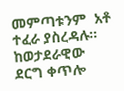መምጣቱንም  አቶ ተፈራ ያስረዳሉ።
ከወታደራዊው ደርግ ቀጥሎ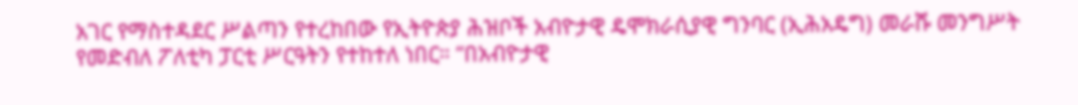አገር የማስተዳደር ሥልጣን የተረከበው የኢትዮጵያ ሕዝቦች አብዮታዊ ዴሞክራሲያዊ ግንባር (ኢሕአዴግ) መራሹ መንግሥት የመድብለ ፖለቲካ ፓርቲ ሥርዓትን የተከተለ ነበር። “በአብዮታዊ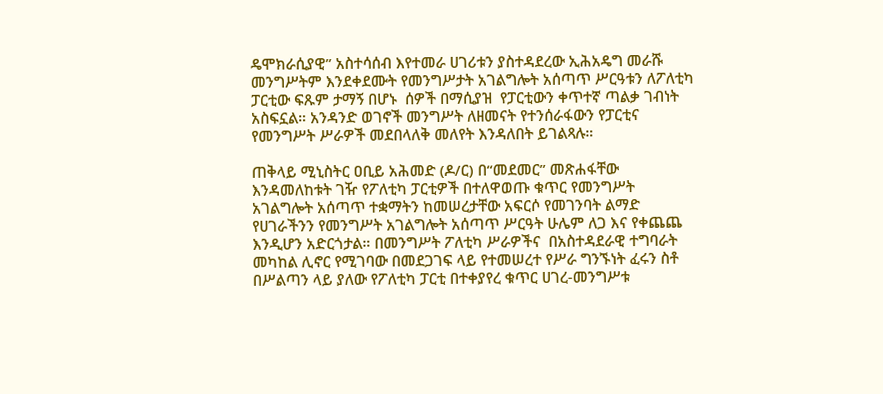ዴሞክራሲያዊ” አስተሳሰብ እየተመራ ሀገሪቱን ያስተዳደረው ኢሕአዴግ መራሹ መንግሥትም እንደቀደሙት የመንግሥታት አገልግሎት አሰጣጥ ሥርዓቱን ለፖለቲካ ፓርቲው ፍጹም ታማኝ በሆኑ  ሰዎች በማሲያዝ  የፓርቲውን ቀጥተኛ ጣልቃ ገብነት አስፍኗል። አንዳንድ ወገኖች መንግሥት ለዘመናት የተንሰራፋውን የፓርቲና የመንግሥት ሥራዎች መደበላለቅ መለየት እንዳለበት ይገልጻሉ።

ጠቅላይ ሚኒስትር ዐቢይ አሕመድ (ዶ/ር) በ“መደመር” መጽሐፋቸው እንዳመለከቱት ገዥ የፖለቲካ ፓርቲዎች በተለዋወጡ ቁጥር የመንግሥት አገልግሎት አሰጣጥ ተቋማትን ከመሠረታቸው አፍርሶ የመገንባት ልማድ የሀገራችንን የመንግሥት አገልግሎት አሰጣጥ ሥርዓት ሁሌም ለጋ እና የቀጨጨ እንዲሆን አድርጎታል። በመንግሥት ፖለቲካ ሥራዎችና  በአስተዳደራዊ ተግባራት መካከል ሊኖር የሚገባው በመደጋገፍ ላይ የተመሠረተ የሥራ ግንኙነት ፈሩን ስቶ በሥልጣን ላይ ያለው የፖለቲካ ፓርቲ በተቀያየረ ቁጥር ሀገረ-መንግሥቱ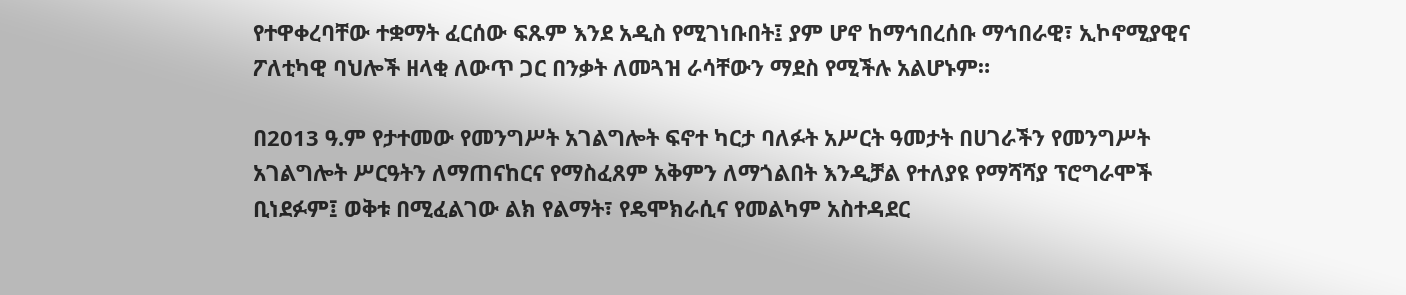የተዋቀረባቸው ተቋማት ፈርሰው ፍጹም እንደ አዲስ የሚገነቡበት፤ ያም ሆኖ ከማኅበረሰቡ ማኅበራዊ፣ ኢኮኖሚያዊና ፖለቲካዊ ባህሎች ዘላቂ ለውጥ ጋር በንቃት ለመጓዝ ራሳቸውን ማደስ የሚችሉ አልሆኑም።

በ2013 ዓ.ም የታተመው የመንግሥት አገልግሎት ፍኖተ ካርታ ባለፉት አሥርት ዓመታት በሀገራችን የመንግሥት አገልግሎት ሥርዓትን ለማጠናከርና የማስፈጸም አቅምን ለማጎልበት እንዲቻል የተለያዩ የማሻሻያ ፕሮግራሞች ቢነደፉም፤ ወቅቱ በሚፈልገው ልክ የልማት፣ የዴሞክራሲና የመልካም አስተዳደር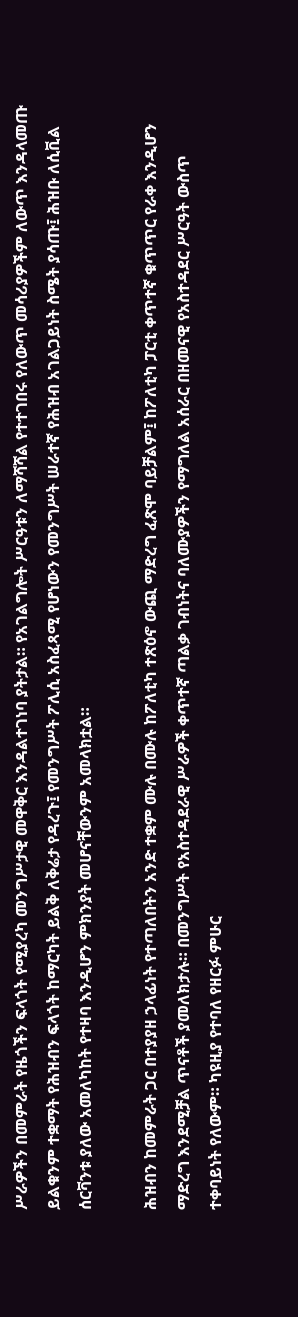ሥራዎችን በመምራት የዜጎችን ፍላጎት የሚያረካ መንግሥታዊ መዋቅር እንዳልተገነባ ያትታል። የአገልግሎት ሥርዓቱን ለማሻሻል የተተገበሩ የለውጥ መሳሪያዎችም ለውጥ እንዳላመጡ ይልቁንም ተቋማት የሕዝብን ፍላጎት ከማርካት ይልቅ ለቅሬታ የዳረጉ፤ የመንግሥት ፖሊሲ አስፈጻሚ የሆነውን የመንግሥት ሠራተኛ የሕዝብ አገልጋይነት ስሜት ያሳጡ፤ ሕዝቡ ለሲቪል ሰርቫንቱ ያለው አመለካከት የተዛባ እንዲሆን ምክንያት መሆናቸውንም አመላክቷል።

ሕዝብን ከመምራት ጋር በተያያዘ ኃላፊነት የተጣለበትን አንድ ተቋም ሙሉ በሙሉ ከፖለቲካ ተጽዕኖ ውጪ ማድረግ ፈጽሞ ባይቻልም፤ ከፖለቲካ ፓርቲ ቀጥተኛ ቁጥጥር የራቀ እንዲሆን ማድረግ እንደሚቻል ጥናቶች ያመለክታሉ። በመንግሥት የአስተዳደራዊ ሥራዎች ቀጥተኛ ጣልቃ ገብነትና ባለሙያዎችን የማግለል አሰራር በዘመናዊ የአስተዳደር ሥርዓት ውስጥ ተቀባይነት የለውም። ካዩዚያ የተባለ የዘርፉ ምሁር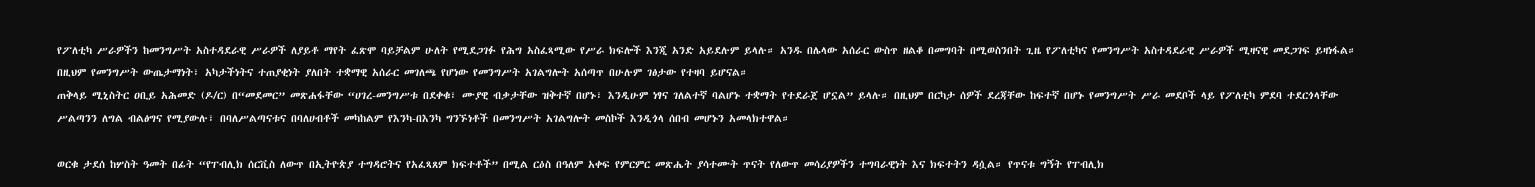የፖለቲካ ሥራዎችን ከመንግሥት አስተዳደራዊ ሥራዎች ለያይቶ ማየት ፈጽሞ ባይቻልም ሁለት የሚደጋገፉ የሕግ አስፈጻሚው የሥራ ክፍሎች እንጂ አንድ አይደሉም ይላሉ። አንዱ በሌላው አሰራር ውስጥ ዘልቆ በመግባት በሚወስንበት ጊዜ የፖለቲካና የመንግሥት አስተዳደራዊ ሥራዎች ሚዛናዊ መደጋገፍ ይዛነፋል። በዚህም የመንግሥት ውጤታማነት፣ አካታችነትና ተጠያቂነት ያለበት ተቋማዊ አሰራር መገለጫ የሆነው የመንግሥት አገልግሎት አሰጣጥ በሁሉም ገፅታው የተዛባ ይሆናል።
ጠቅላይ ሚኒስትር ዐቢይ አሕመድ (ዶ/ር) በ“መደመር” መጽሐፋቸው “ሀገረ-መንግሥቱ በደቀቁ፣ ሙያዊ ብቃታቸው ዝቅተኛ በሆኑ፣ እንዲሁም ነፃና ገለልተኛ ባልሆኑ ተቋማት የተደራጀ ሆኗል” ይላሉ። በዚህም በርካታ ሰዎች ደረጃቸው ከፍተኛ በሆኑ የመንግሥት ሥራ መደቦች ላይ የፖለቲካ ምደባ ተደርጎላቸው ሥልጣንን ለግል ብልፅግና የሚያውሉ፣ በባለሥልጣናቱና በባለሀብቶች መካከልም የእንካ-በእንካ ግንኙነቶች በመንግሥት አገልግሎት መስኮች እንዲጎላ ሰበብ መሆኑን አመላክተዋል።

ወርቁ ታደሰ ከሦስት ዓመት በፊት “የፐብሊክ ሰርቪስ ለውጥ በኢትዮጵያ ተግዳሮትና የአፈጻጸም ክፍተቶች” በሚል ርዕስ በዓለም አቀፍ የምርምር መጽሔት ያሳተሙት ጥናት የለውጥ መሳሪያዎችን ተግባራዊነት እና ክፍተትን ዳሷል። የጥናቱ ግኝት የፐብሊክ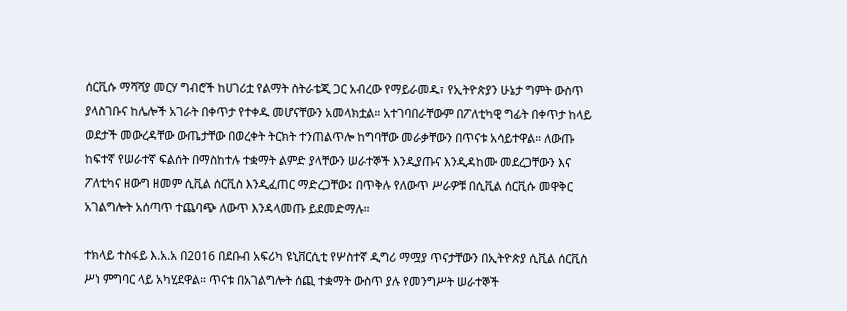ሰርቪሱ ማሻሻያ መርሃ ግብሮች ከሀገሪቷ የልማት ስትራቴጂ ጋር አብረው የማይራመዱ፣ የኢትዮጵያን ሁኔታ ግምት ውስጥ ያላስገቡና ከሌሎች አገራት በቀጥታ የተቀዱ መሆናቸውን አመላክቷል። አተገባበራቸውም በፖለቲካዊ ግፊት በቀጥታ ከላይ ወደታች መውረዳቸው ውጤታቸው በወረቀት ትርክት ተንጠልጥሎ ከግባቸው መራቃቸውን በጥናቱ አሳይተዋል። ለውጡ ከፍተኛ የሠራተኛ ፍልሰት በማስከተሉ ተቋማት ልምድ ያላቸውን ሠራተኞች እንዲያጡና እንዲዳከሙ መደረጋቸውን እና ፖለቲካና ዘውግ ዘመም ሲቪል ሰርቪስ እንዲፈጠር ማድረጋቸው፤ በጥቅሉ የለውጥ ሥራዎቹ በሲቪል ሰርቪሱ መዋቅር አገልግሎት አሰጣጥ ተጨባጭ ለውጥ እንዳላመጡ ይደመድማሉ።

ተክላይ ተስፋይ እ.አ.አ በ2016 በደቡብ አፍሪካ ዩኒቨርሲቲ የሦስተኛ ዲግሪ ማሟያ ጥናታቸውን በኢትዮጵያ ሲቪል ሰርቪስ ሥነ ምግባር ላይ አካሂደዋል። ጥናቱ በአገልግሎት ሰጪ ተቋማት ውስጥ ያሉ የመንግሥት ሠራተኞች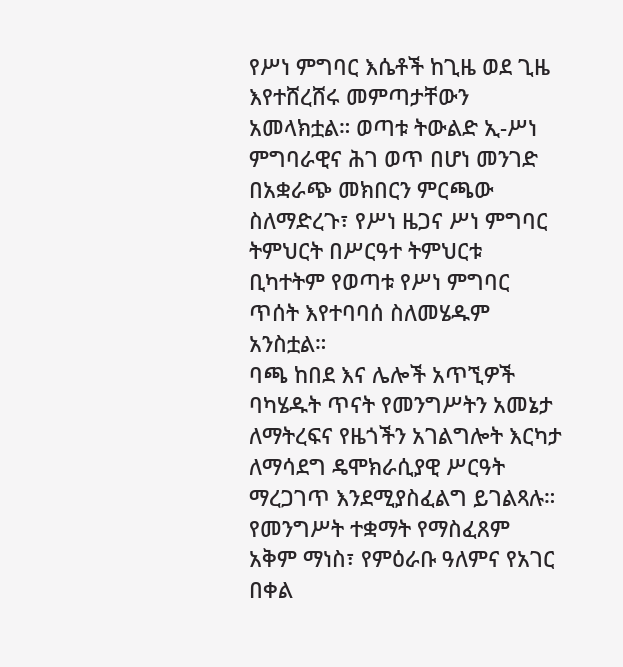የሥነ ምግባር እሴቶች ከጊዜ ወደ ጊዜ እየተሸረሸሩ መምጣታቸውን አመላክቷል። ወጣቱ ትውልድ ኢ-ሥነ ምግባራዊና ሕገ ወጥ በሆነ መንገድ በአቋራጭ መክበርን ምርጫው ስለማድረጉ፣ የሥነ ዜጋና ሥነ ምግባር ትምህርት በሥርዓተ ትምህርቱ ቢካተትም የወጣቱ የሥነ ምግባር ጥሰት እየተባባሰ ስለመሄዱም አንስቷል።
ባጫ ከበደ እና ሌሎች አጥኚዎች ባካሄዱት ጥናት የመንግሥትን አመኔታ ለማትረፍና የዜጎችን አገልግሎት እርካታ ለማሳደግ ዴሞክራሲያዊ ሥርዓት ማረጋገጥ እንደሚያስፈልግ ይገልጻሉ። የመንግሥት ተቋማት የማስፈጸም አቅም ማነስ፣ የምዕራቡ ዓለምና የአገር በቀል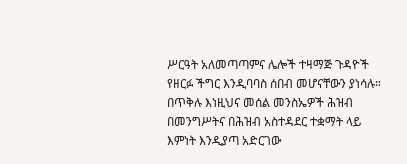ሥርዓት አለመጣጣምና ሌሎች ተዛማጅ ጉዳዮች የዘርፉ ችግር እንዲባባስ ሰበብ መሆናቸውን ያነሳሉ። በጥቅሉ እነዚህና መሰል መንስኤዎች ሕዝብ በመንግሥትና በሕዝብ አስተዳደር ተቋማት ላይ እምነት እንዲያጣ አድርገው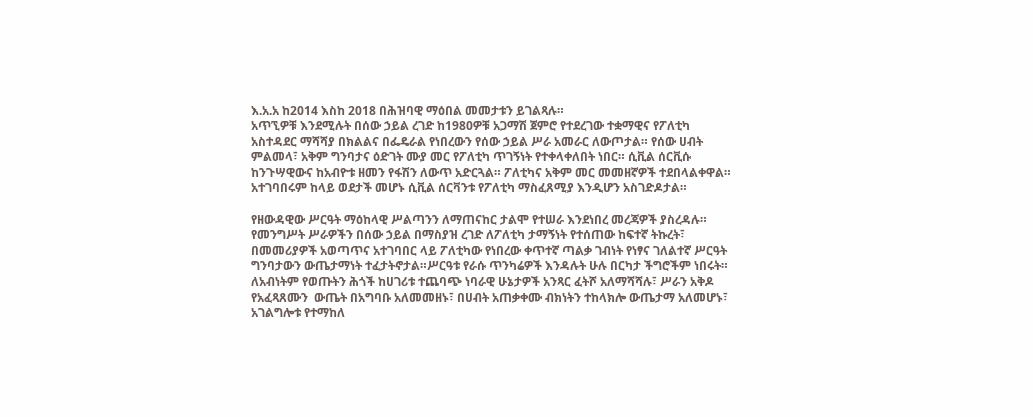እ.አ.አ ከ2014 እስከ 2018 በሕዝባዊ ማዕበል መመታቱን ይገልጻሉ።
አጥኚዎቹ እንደሚሉት በሰው ኃይል ረገድ ከ1980ዎቹ አጋማሽ ጀምሮ የተደረገው ተቋማዊና የፖለቲካ አስተዳደር ማሻሻያ በክልልና በፌዴራል የነበረውን የሰው ኃይል ሥራ አመራር ለውጦታል። የሰው ሀብት ምልመላ፣ አቅም ግንባታና ዕድገት ሙያ መር የፖለቲካ ጥገኝነት የተቀላቀለበት ነበር። ሲቪል ሰርቪሱ ከንጉሣዊውና ከአብዮቱ ዘመን የፋሽን ለውጥ አድርጓል። ፖለቲካና አቅም መር መመዘኛዎች ተደበላልቀዋል። አተገባበሩም ከላይ ወደታች መሆኑ ሲቪል ሰርቫንቱ የፖለቲካ ማስፈጸሚያ እንዲሆን አስገድዶታል።

የዘውዳዊው ሥርዓት ማዕከላዊ ሥልጣንን ለማጠናከር ታልሞ የተሠራ እንደነበረ መረጃዎች ያስረዳሉ። የመንግሥት ሥራዎችን በሰው ኃይል በማስያዝ ረገድ ለፖለቲካ ታማኝነት የተሰጠው ከፍተኛ ትኩረት፣ በመመሪያዎች አወጣጥና አተገባበር ላይ ፖለቲካው የነበረው ቀጥተኛ ጣልቃ ገብነት የነፃና ገለልተኛ ሥርዓት ግንባታውን ውጤታማነት ተፈታትኖታል።ሥርዓቱ የራሱ ጥንካሬዎች እንዳሉት ሁሉ በርካታ ችግሮችም ነበሩት። ለአብነትም የወጡትን ሕጎች ከሀገሪቱ ተጨባጭ ነባራዊ ሁኔታዎች አንጻር ፈትሾ አለማሻሻሉ፣ ሥራን አቅዶ የአፈጻጸሙን  ውጤት በአግባቡ አለመመዘኑ፣ በሀብት አጠቃቀሙ ብክነትን ተከላክሎ ውጤታማ አለመሆኑ፣ አገልግሎቱ የተማከለ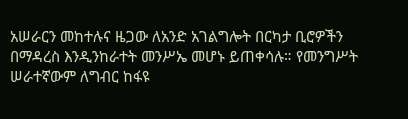አሠራርን መከተሉና ዜጋው ለአንድ አገልግሎት በርካታ ቢሮዎችን በማዳረስ እንዲንከራተት መንሥኤ መሆኑ ይጠቀሳሉ። የመንግሥት ሠራተኛውም ለግብር ከፋዩ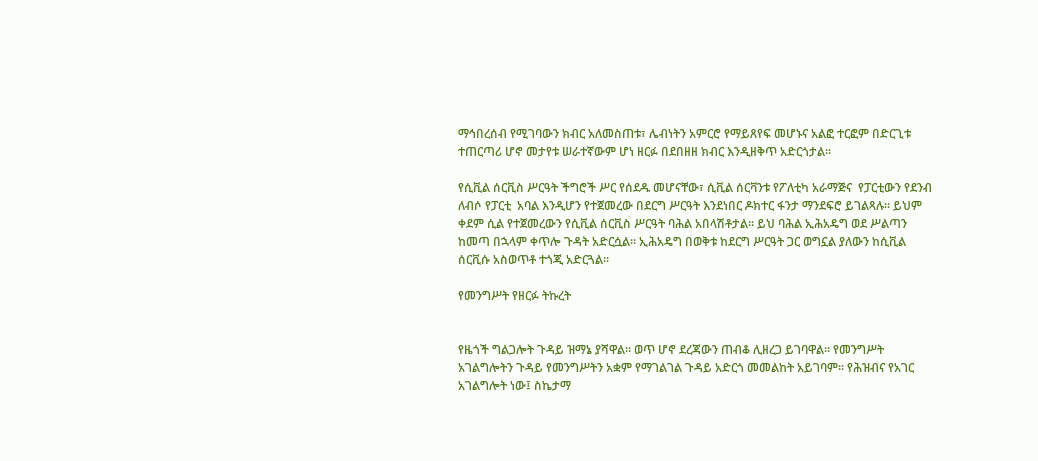ማኅበረሰብ የሚገባውን ክብር አለመስጠቱ፣ ሌብነትን አምርሮ የማይጸየፍ መሆኑና አልፎ ተርፎም በድርጊቱ ተጠርጣሪ ሆኖ መታየቱ ሠራተኛውም ሆነ ዘርፉ በደበዘዘ ክብር እንዲዘቅጥ አድርጎታል።

የሲቪል ሰርቪስ ሥርዓት ችግሮች ሥር የሰደዱ መሆናቸው፣ ሲቪል ሰርቫንቱ የፖለቲካ አራማጅና  የፓርቲውን የደንብ ለብሶ የፓርቲ  አባል እንዲሆን የተጀመረው በደርግ ሥርዓት እንደነበር ዶክተር ፋንታ ማንደፍሮ ይገልጻሉ። ይህም ቀደም ሲል የተጀመረውን የሲቪል ሰርቪስ ሥርዓት ባሕል አበላሽቶታል። ይህ ባሕል ኢሕአዴግ ወደ ሥልጣን ከመጣ በኋላም ቀጥሎ ጉዳት አድርሷል። ኢሕአዴግ በወቅቱ ከደርግ ሥርዓት ጋር ወግኗል ያለውን ከሲቪል ሰርቪሱ አስወጥቶ ተጎጂ አድርጓል።

የመንግሥት የዘርፉ ትኩረት


የዜጎች ግልጋሎት ጉዳይ ዝማኔ ያሻዋል። ወጥ ሆኖ ደረጃውን ጠብቆ ሊዘረጋ ይገባዋል። የመንግሥት አገልግሎትን ጉዳይ የመንግሥትን አቋም የማገልገል ጉዳይ አድርጎ መመልከት አይገባም። የሕዝብና የአገር አገልግሎት ነው፤ ስኬታማ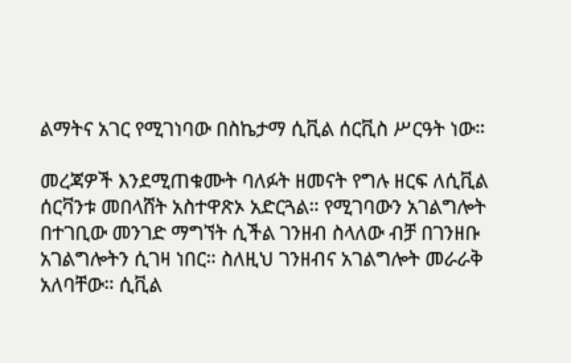ልማትና አገር የሚገነባው በስኬታማ ሲቪል ሰርቪስ ሥርዓት ነው።

መረጃዎች እንደሚጠቁሙት ባለፉት ዘመናት የግሉ ዘርፍ ለሲቪል ሰርቫንቱ መበላሸት አስተዋጽኦ አድርጓል። የሚገባውን አገልግሎት በተገቢው መንገድ ማግኘት ሲችል ገንዘብ ስላለው ብቻ በገንዘቡ አገልግሎትን ሲገዛ ነበር። ስለዚህ ገንዘብና አገልግሎት መራራቅ አለባቸው። ሲቪል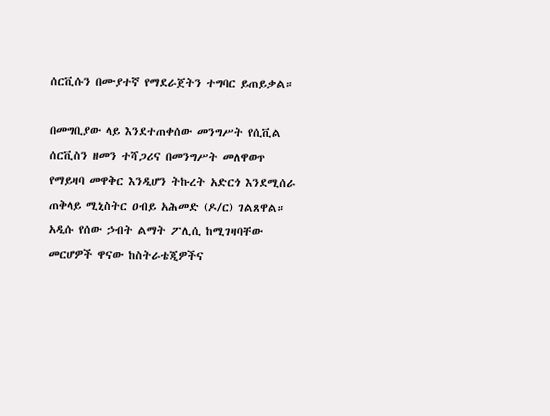ሰርቪሱን በሙያተኛ የማደራጀትን ተግባር ይጠይቃል።

በመግቢያው ላይ እንደተጠቀሰው መንግሥት የሲቪል ሰርቪስን ዘመን ተሻጋሪና በመንግሥት መለዋወጥ የማይዛባ መዋቅር እንዲሆን ትኩረት አድርጎ እንደሚሰራ ጠቅላይ ሚኒስትር ዐብይ አሕመድ (ዶ/ር) ገልጸዋል። አዲሱ የሰው ኃብት ልማት ፖሊሲ ከሚገዛባቸው መርሆዎች ዋናው ከስትራቴጂዎችና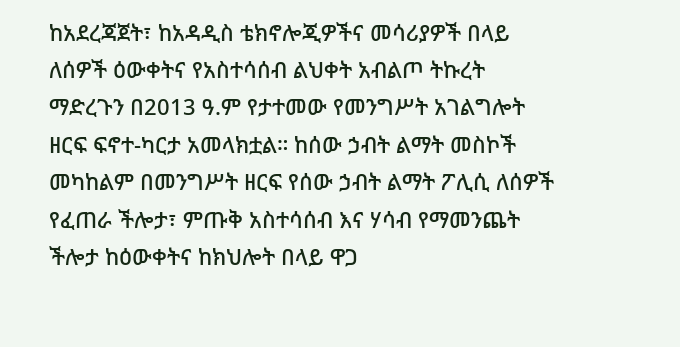ከአደረጃጀት፣ ከአዳዲስ ቴክኖሎጂዎችና መሳሪያዎች በላይ ለሰዎች ዕውቀትና የአስተሳሰብ ልህቀት አብልጦ ትኩረት ማድረጉን በ2013 ዓ.ም የታተመው የመንግሥት አገልግሎት ዘርፍ ፍኖተ-ካርታ አመላክቷል። ከሰው ኃብት ልማት መስኮች መካከልም በመንግሥት ዘርፍ የሰው ኃብት ልማት ፖሊሲ ለሰዎች የፈጠራ ችሎታ፣ ምጡቅ አስተሳሰብ እና ሃሳብ የማመንጨት ችሎታ ከዕውቀትና ከክህሎት በላይ ዋጋ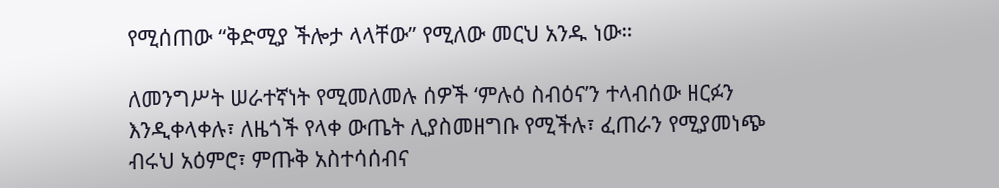የሚሰጠው “ቅድሚያ ችሎታ ላላቸው” የሚለው መርህ አንዱ ነው።

ለመንግሥት ሠራተኛነት የሚመለመሉ ሰዎች ‘ምሉዕ ስብዕና’ን ተላብሰው ዘርፉን እንዲቀላቀሉ፣ ለዜጎች የላቀ ውጤት ሊያስመዘግቡ የሚችሉ፣ ፈጠራን የሚያመነጭ ብሩህ አዕምሮ፣ ምጡቅ አስተሳሰብና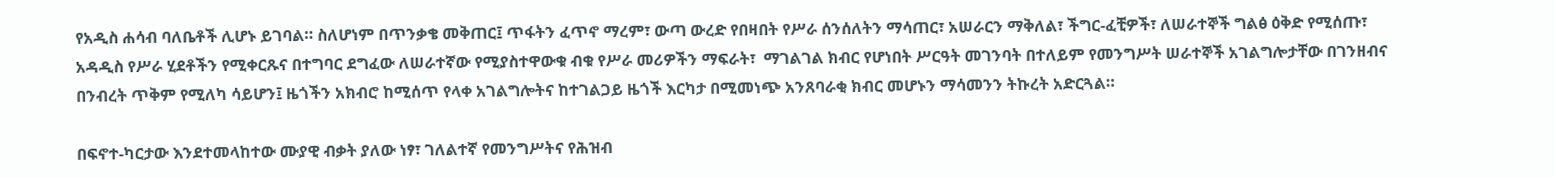የአዲስ ሐሳብ ባለቤቶች ሊሆኑ ይገባል። ስለሆነም በጥንቃቄ መቅጠር፤ ጥፋትን ፈጥኖ ማረም፣ ውጣ ውረድ የበዛበት የሥራ ሰንሰለትን ማሳጠር፣ አሠራርን ማቅለል፣ ችግር-ፈቺዎች፣ ለሠራተኞች ግልፅ ዕቅድ የሚሰጡ፣ አዳዲስ የሥራ ሂደቶችን የሚቀርጹና በተግባር ደግፈው ለሠራተኛው የሚያስተዋውቁ ብቁ የሥራ መሪዎችን ማፍራት፣  ማገልገል ክብር የሆነበት ሥርዓት መገንባት በተለይም የመንግሥት ሠራተኞች አገልግሎታቸው በገንዘብና በንብረት ጥቅም የሚለካ ሳይሆን፤ ዜጎችን አክብሮ ከሚሰጥ የላቀ አገልግሎትና ከተገልጋይ ዜጎች እርካታ በሚመነጭ አንጸባራቂ ክብር መሆኑን ማሳመንን ትኩረት አድርጓል።

በፍኖተ-ካርታው እንደተመላከተው ሙያዊ ብቃት ያለው ነፃ፣ ገለልተኛ የመንግሥትና የሕዝብ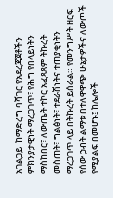አገልጋይ  ከማድረግ ባሻገር የአደረጃጀቶችን ምክንያታዊነት ማረጋገጥ፣ የሕግ የበላይነትን ማስከበር፣ ለውጤት ተኮር አፈጻጸም ትኩረት መስጠት፣ ግልፅነት፣ ተደራሽነትና ተጠያቂነትን ማረጋገጥ ላይ በትኩረት ይሰራል። የመንግሥት ዘርፍ የሰው ኃብት ልማቱ በተለዋዋጭ ሁኔታዎችና ለውጦች የሚያልፍ በመሆኑ፤ ከሌሎች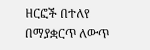ዘርፎች በተለየ በማያቋርጥ ለውጥ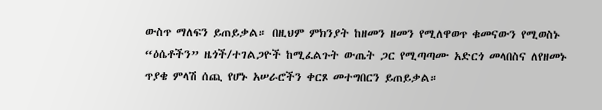ውስጥ ማለፍን ይጠይቃል። በዚህም ምክንያት ከዘመን ዘመን የሚለዋወጥ ቁመናውን የሚወስኑ “ዕሴቶችን” ዜጎች/ተገልጋዮች ከሚፈልጉት ውጤት ጋር የሚጣጣሙ አድርጎ መላበስና ለየዘመኑ ጥያቄ ምላሽ ሰጪ የሆኑ አሠራሮችን ቀርጾ መተግበርን ይጠይቃል።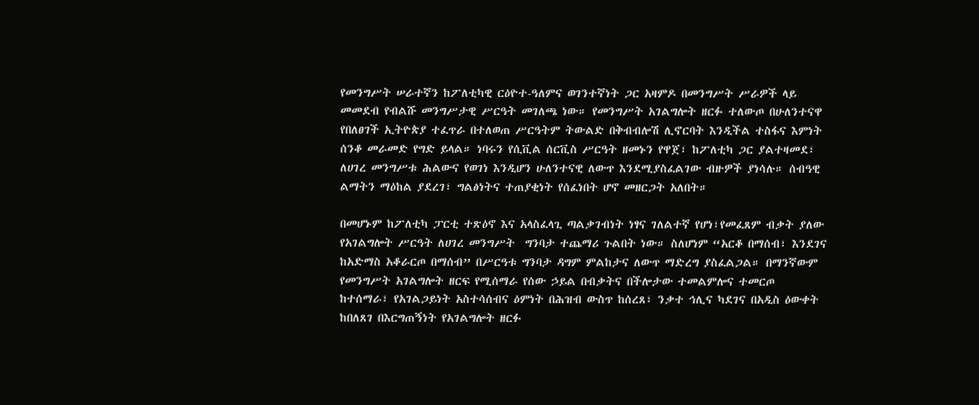የመንግሥት ሠራተኛን ከፖለቲካዊ ርዕዮተ-ዓለምና ወገንተኛነት ጋር አዛምዶ በመንግሥት ሥራዎች ላይ መመደብ የብልሹ መንግሥታዊ ሥርዓት መገለጫ ነው። የመንግሥት አገልግሎት ዘርፉ ተለውጦ በሁለንተናዋ የበለፀገች ኢትዮጵያ ተፈጥራ በተለወጠ ሥርዓትም ትውልድ በቅብብሎሽ ሊኖርባት እንዲችል ተስፋና እምነት ሰንቆ መራመድ የግድ ይላል። ነባሩን የሲቪል ሰርቪስ ሥርዓት ዘመኑን የዋጀ፣ ከፖለቲካ ጋር ያልተዛመደ፣ ለሀገረ መንግሥቱ ሕልውና የወገነ እንዲሆን ሁለንተናዊ ለውጥ እንደሚያስፈልገው ብዙዎች ያነሳሉ። ሰብዓዊ ልማትን ማዕከል ያደረገ፣ ግልፅነትና ተጠያቂነት የሰፈነበት ሆኖ መዘርጋት አለበት።

በመሆኑም ከፖለቲካ ፓርቲ ተጽዕኖ እና አላስፈላጊ ጣልቃገብነት ነፃና ገለልተኛ የሆነ፣የመፈጸም ብቃት ያለው የአገልግሎት ሥርዓት ለሀገረ መንግሥት  ግንባታ ተጨማሪ ጉልበት ነው። ስለሆነም “አርቆ በማሰብ፣ እንደገና ከአድማስ አቆራርጦ በማሰብ” በሥርዓቱ ግንባታ ዳግም ምልከታና ለውጥ ማድረግ ያስፈልጋል። በማንኛውም የመንግሥት አገልግሎት ዘርፍ የሚሰማራ የሰው ኃይል በብቃትና በችሎታው ተመልምሎና ተመርጦ ከተሰማራ፣ የአገልጋይነት አስተሳሰብና ዕምነት በሕዝብ ውስጥ ከሰረጸ፣ ንቃተ ኅሊና ካደገና በአዲስ ዕውቀት ከበለጸገ በእርግጠኝነት የአገልግሎት ዘርፉ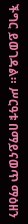ችግር ይወገዳል። ሥርዓቱ በማይናወጥ ማዕዘን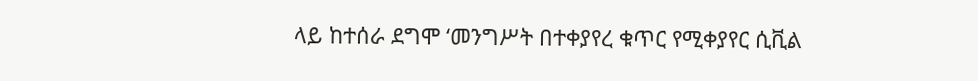ላይ ከተሰራ ደግሞ ‘መንግሥት በተቀያየረ ቁጥር የሚቀያየር ሲቪል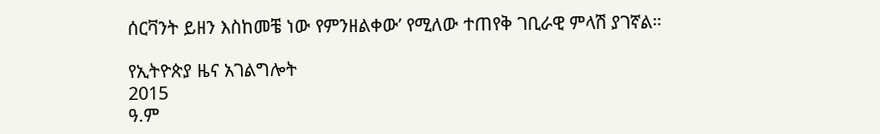ሰርቫንት ይዘን እስከመቼ ነው የምንዘልቀው’ የሚለው ተጠየቅ ገቢራዊ ምላሽ ያገኛል።

የኢትዮጵያ ዜና አገልግሎት
2015
ዓ.ም